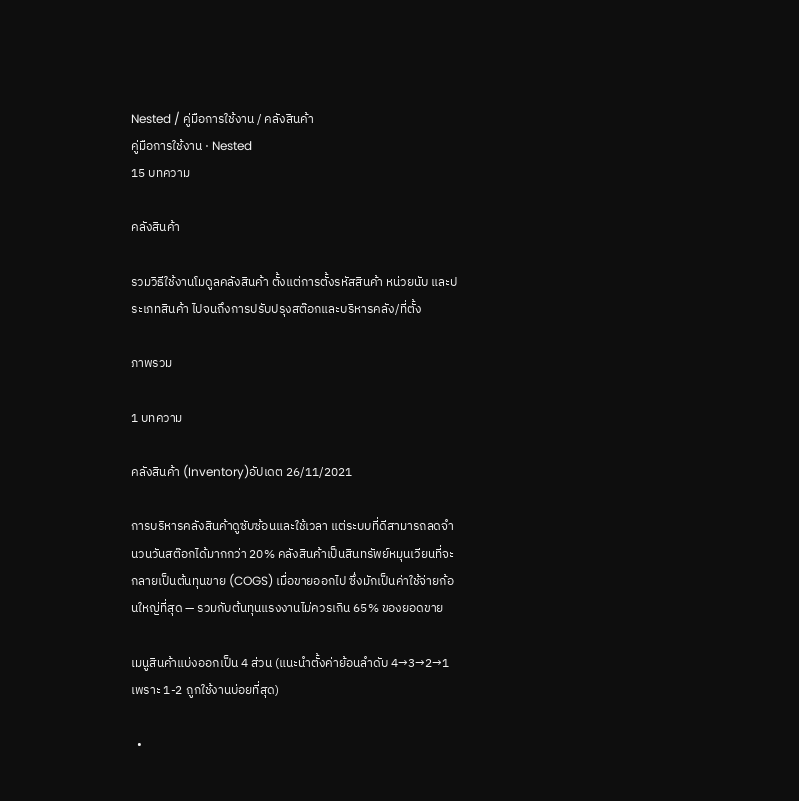Nested / คู่มือการใช้งาน / คลังสินค้า
คู่มือการใช้งาน · Nested
15 บทความ

คลังสินค้า

รวมวิธีใช้งานโมดูลคลังสินค้า ตั้งแต่การตั้งรหัสสินค้า หน่วยนับ และประเภทสินค้า ไปจนถึงการปรับปรุงสต๊อกและบริหารคลัง/ที่ตั้ง

ภาพรวม

1 บทความ

คลังสินค้า (Inventory)อัปเดต 26/11/2021

การบริหารคลังสินค้าดูซับซ้อนและใช้เวลา แต่ระบบที่ดีสามารถลดจำนวนวันสต๊อกได้มากกว่า 20% คลังสินค้าเป็นสินทรัพย์หมุนเวียนที่จะกลายเป็นต้นทุนขาย (COGS) เมื่อขายออกไป ซึ่งมักเป็นค่าใช้จ่ายก้อนใหญ่ที่สุด — รวมกับต้นทุนแรงงานไม่ควรเกิน 65% ของยอดขาย

เมนูสินค้าแบ่งออกเป็น 4 ส่วน (แนะนำตั้งค่าย้อนลำดับ 4→3→2→1 เพราะ 1-2 ถูกใช้งานบ่อยที่สุด)

  •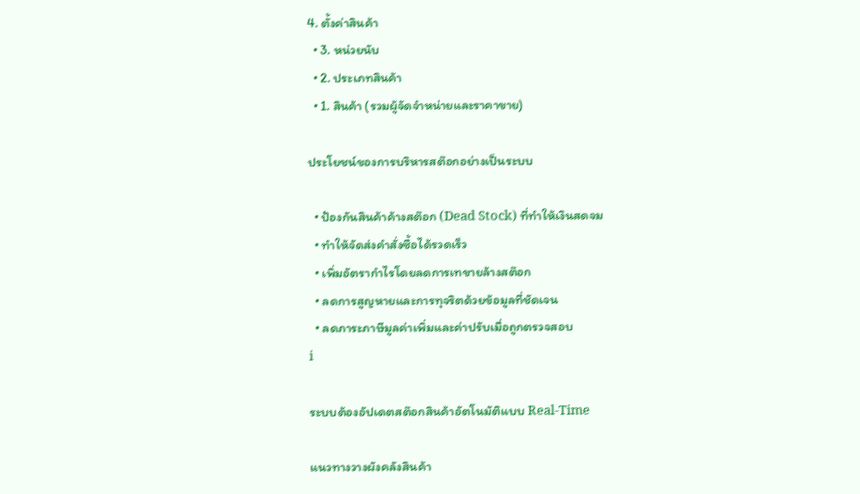4. ตั้งค่าสินค้า
  • 3. หน่วยนับ
  • 2. ประเภทสินค้า
  • 1. สินค้า (รวมผู้จัดจำหน่ายและราคาขาย)

ประโยชน์ของการบริหารสต๊อกอย่างเป็นระบบ

  • ป้องกันสินค้าค้างสต๊อก (Dead Stock) ที่ทำให้เงินสดจม
  • ทำให้จัดส่งคำสั่งซื้อได้รวดเร็ว
  • เพิ่มอัตรากำไรโดยลดการเทขายล้างสต๊อก
  • ลดการสูญหายและการทุจริตด้วยข้อมูลที่ชัดเจน
  • ลดภาระภาษีมูลค่าเพิ่มและค่าปรับเมื่อถูกตรวจสอบ
i

ระบบต้องอัปเดตสต๊อกสินค้าอัตโนมัติแบบ Real-Time

แนวทางวางผังคลังสินค้า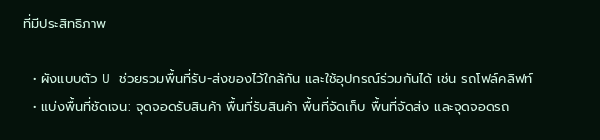ที่มีประสิทธิภาพ

  • ผังแบบตัว U ช่วยรวมพื้นที่รับ-ส่งของไว้ใกล้กัน และใช้อุปกรณ์ร่วมกันได้ เช่น รถโฟล์คลิฟท์
  • แบ่งพื้นที่ชัดเจน: จุดจอดรับสินค้า พื้นที่รับสินค้า พื้นที่จัดเก็บ พื้นที่จัดส่ง และจุดจอดรถ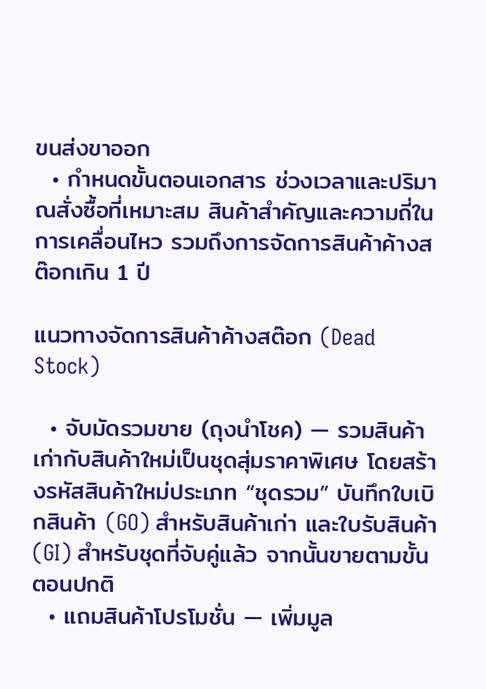ขนส่งขาออก
  • กำหนดขั้นตอนเอกสาร ช่วงเวลาและปริมาณสั่งซื้อที่เหมาะสม สินค้าสำคัญและความถี่ในการเคลื่อนไหว รวมถึงการจัดการสินค้าค้างสต๊อกเกิน 1 ปี

แนวทางจัดการสินค้าค้างสต๊อก (Dead Stock)

  • จับมัดรวมขาย (ถุงนำโชค) — รวมสินค้าเก่ากับสินค้าใหม่เป็นชุดสุ่มราคาพิเศษ โดยสร้างรหัสสินค้าใหม่ประเภท “ชุดรวม” บันทึกใบเบิกสินค้า (GO) สำหรับสินค้าเก่า และใบรับสินค้า (GI) สำหรับชุดที่จับคู่แล้ว จากนั้นขายตามขั้นตอนปกติ
  • แถมสินค้าโปรโมชั่น — เพิ่มมูล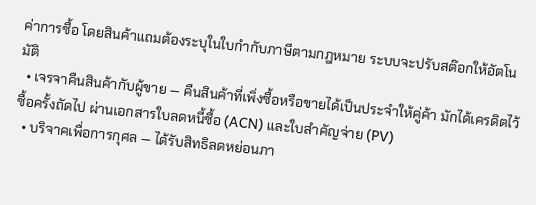ค่าการซื้อ โดยสินค้าแถมต้องระบุในใบกำกับภาษีตามกฎหมาย ระบบจะปรับสต๊อกให้อัตโนมัติ
  • เจรจาคืนสินค้ากับผู้ขาย — คืนสินค้าที่เพิ่งซื้อหรือขายได้เป็นประจำให้คู่ค้า มักได้เครดิตไว้ซื้อครั้งถัดไป ผ่านเอกสารใบลดหนี้ซื้อ (ACN) และใบสำคัญจ่าย (PV)
  • บริจาคเพื่อการกุศล — ได้รับสิทธิลดหย่อนภา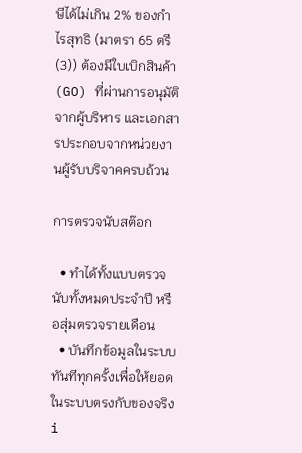ษีได้ไม่เกิน 2% ของกำไรสุทธิ (มาตรา 65 ตรี (3)) ต้องมีใบเบิกสินค้า (GO) ที่ผ่านการอนุมัติจากผู้บริหาร และเอกสารประกอบจากหน่วยงานผู้รับบริจาคครบถ้วน

การตรวจนับสต๊อก

  • ทำได้ทั้งแบบตรวจนับทั้งหมดประจำปี หรือสุ่มตรวจรายเดือน
  • บันทึกข้อมูลในระบบทันทีทุกครั้งเพื่อให้ยอดในระบบตรงกับของจริง
i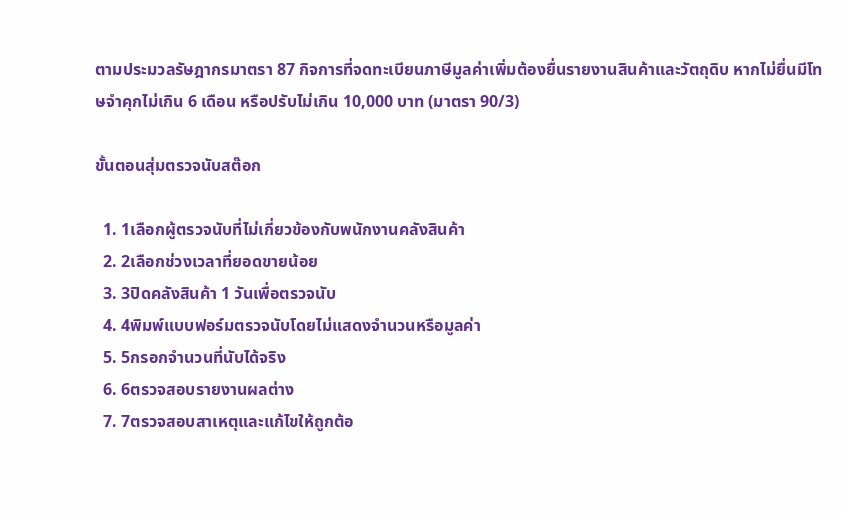ตามประมวลรัษฎากรมาตรา 87 กิจการที่จดทะเบียนภาษีมูลค่าเพิ่มต้องยื่นรายงานสินค้าและวัตถุดิบ หากไม่ยื่นมีโทษจำคุกไม่เกิน 6 เดือน หรือปรับไม่เกิน 10,000 บาท (มาตรา 90/3)

ขั้นตอนสุ่มตรวจนับสต๊อก

  1. 1เลือกผู้ตรวจนับที่ไม่เกี่ยวข้องกับพนักงานคลังสินค้า
  2. 2เลือกช่วงเวลาที่ยอดขายน้อย
  3. 3ปิดคลังสินค้า 1 วันเพื่อตรวจนับ
  4. 4พิมพ์แบบฟอร์มตรวจนับโดยไม่แสดงจำนวนหรือมูลค่า
  5. 5กรอกจำนวนที่นับได้จริง
  6. 6ตรวจสอบรายงานผลต่าง
  7. 7ตรวจสอบสาเหตุและแก้ไขให้ถูกต้อ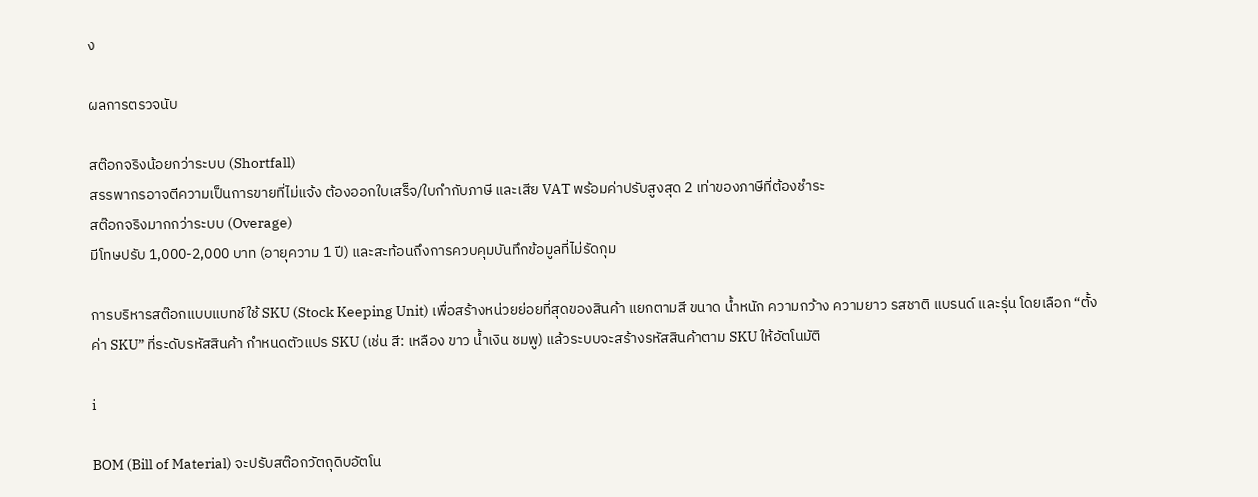ง

ผลการตรวจนับ

สต๊อกจริงน้อยกว่าระบบ (Shortfall)
สรรพากรอาจตีความเป็นการขายที่ไม่แจ้ง ต้องออกใบเสร็จ/ใบกำกับภาษี และเสีย VAT พร้อมค่าปรับสูงสุด 2 เท่าของภาษีที่ต้องชำระ
สต๊อกจริงมากกว่าระบบ (Overage)
มีโทษปรับ 1,000-2,000 บาท (อายุความ 1 ปี) และสะท้อนถึงการควบคุมบันทึกข้อมูลที่ไม่รัดกุม

การบริหารสต๊อกแบบแบทช์ใช้ SKU (Stock Keeping Unit) เพื่อสร้างหน่วยย่อยที่สุดของสินค้า แยกตามสี ขนาด น้ำหนัก ความกว้าง ความยาว รสชาติ แบรนด์ และรุ่น โดยเลือก “ตั้งค่า SKU” ที่ระดับรหัสสินค้า กำหนดตัวแปร SKU (เช่น สี: เหลือง ขาว น้ำเงิน ชมพู) แล้วระบบจะสร้างรหัสสินค้าตาม SKU ให้อัตโนมัติ

i

BOM (Bill of Material) จะปรับสต๊อกวัตถุดิบอัตโน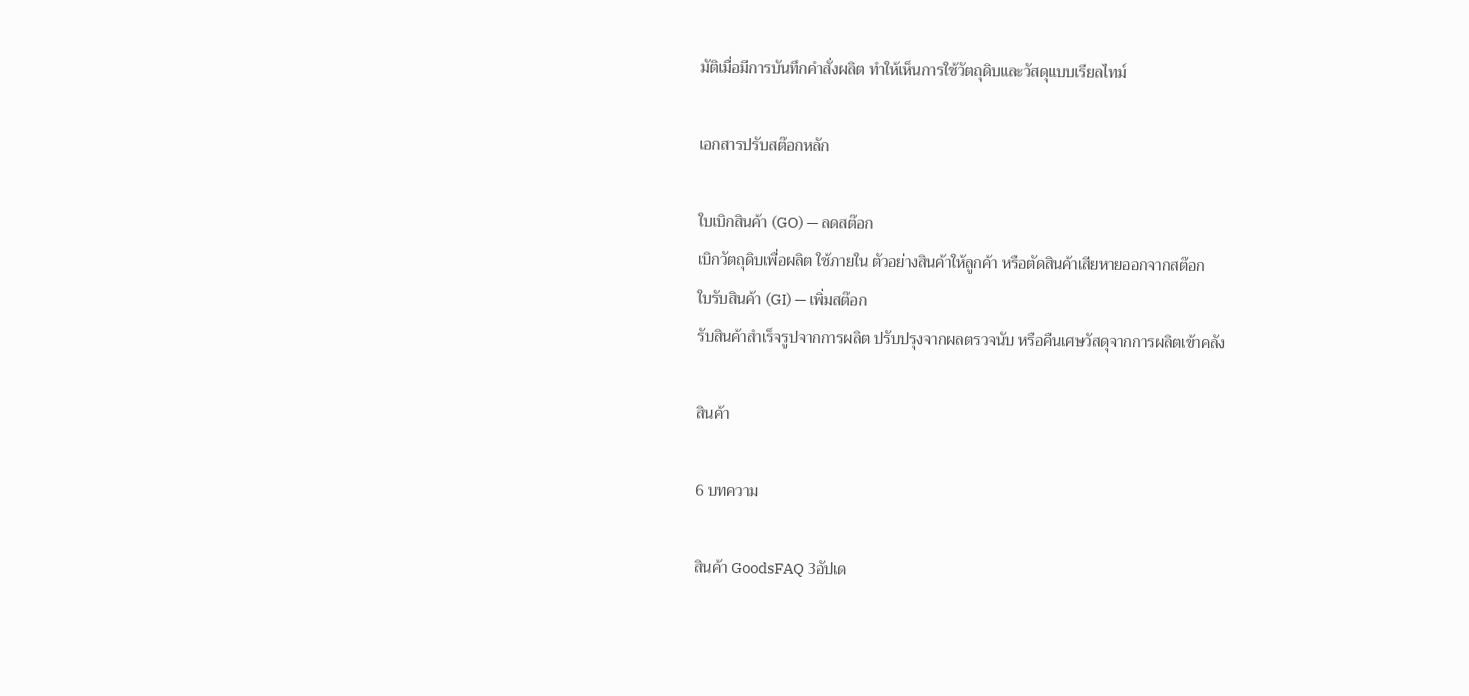มัติเมื่อมีการบันทึกคำสั่งผลิต ทำให้เห็นการใช้วัตถุดิบและวัสดุแบบเรียลไทม์

เอกสารปรับสต๊อกหลัก

ใบเบิกสินค้า (GO) — ลดสต๊อก
เบิกวัตถุดิบเพื่อผลิต ใช้ภายใน ตัวอย่างสินค้าให้ลูกค้า หรือตัดสินค้าเสียหายออกจากสต๊อก
ใบรับสินค้า (GI) — เพิ่มสต๊อก
รับสินค้าสำเร็จรูปจากการผลิต ปรับปรุงจากผลตรวจนับ หรือคืนเศษวัสดุจากการผลิตเข้าคลัง

สินค้า

6 บทความ

สินค้า GoodsFAQ 3อัปเด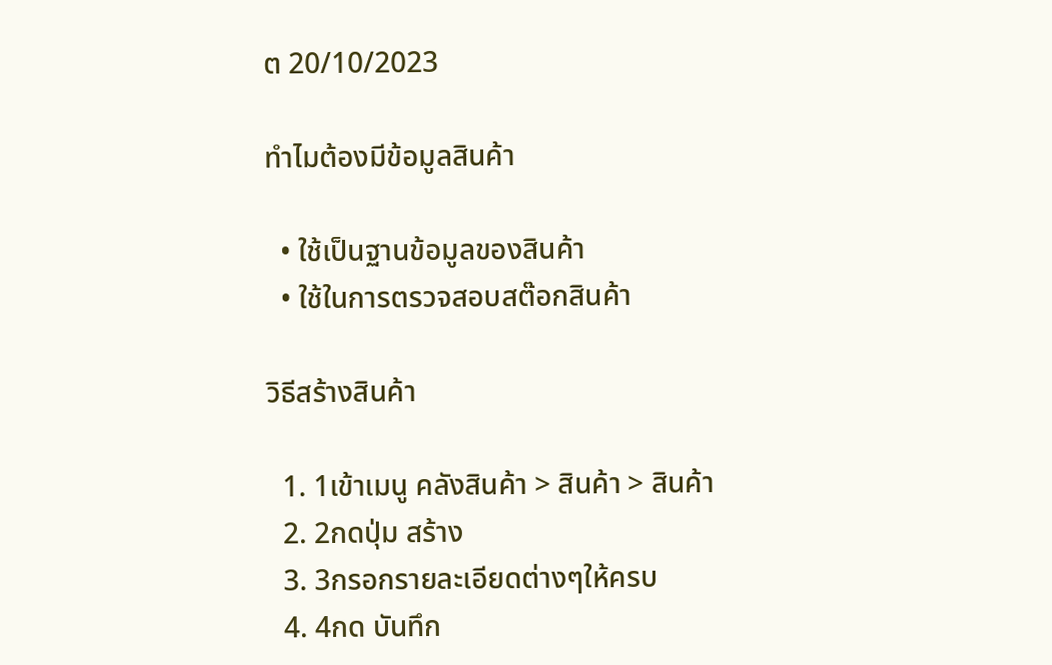ต 20/10/2023

ทำไมต้องมีข้อมูลสินค้า

  • ใช้เป็นฐานข้อมูลของสินค้า
  • ใช้ในการตรวจสอบสต๊อกสินค้า

วิธีสร้างสินค้า

  1. 1เข้าเมนู คลังสินค้า > สินค้า > สินค้า
  2. 2กดปุ่ม สร้าง
  3. 3กรอกรายละเอียดต่างๆให้ครบ
  4. 4กด บันทึก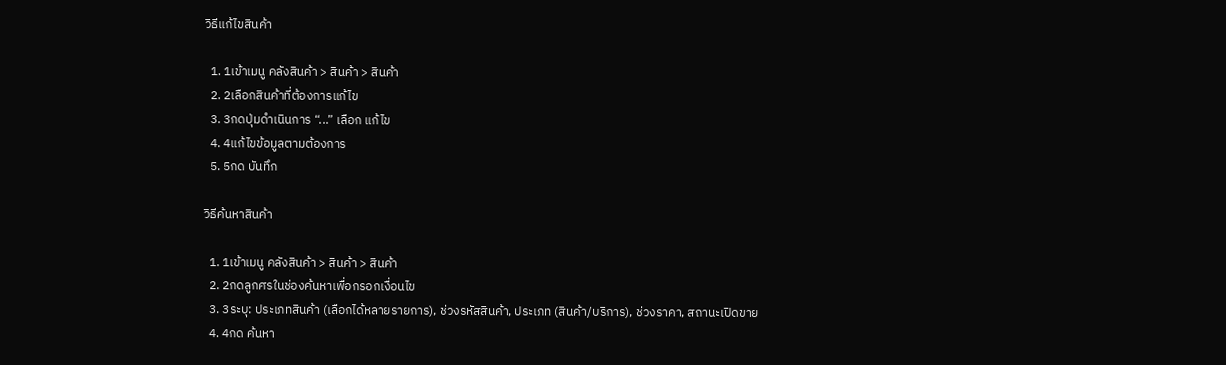วิธีแก้ไขสินค้า

  1. 1เข้าเมนู คลังสินค้า > สินค้า > สินค้า
  2. 2เลือกสินค้าที่ต้องการแก้ไข
  3. 3กดปุ่มดำเนินการ “...” เลือก แก้ไข
  4. 4แก้ไขข้อมูลตามต้องการ
  5. 5กด บันทึก

วิธีค้นหาสินค้า

  1. 1เข้าเมนู คลังสินค้า > สินค้า > สินค้า
  2. 2กดลูกศรในช่องค้นหาเพื่อกรอกเงื่อนไข
  3. 3ระบุ: ประเภทสินค้า (เลือกได้หลายรายการ), ช่วงรหัสสินค้า, ประเภท (สินค้า/บริการ), ช่วงราคา, สถานะเปิดขาย
  4. 4กด ค้นหา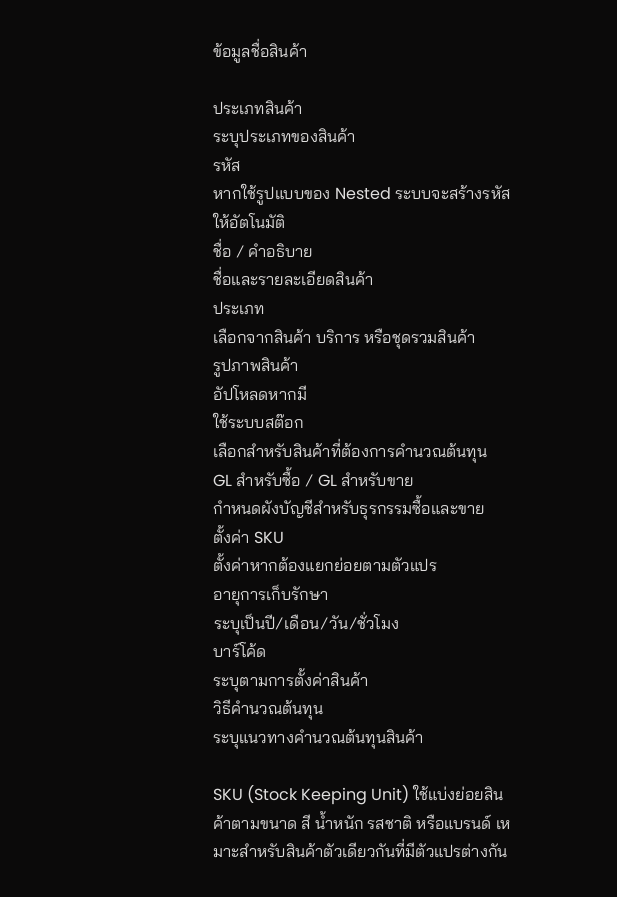ข้อมูลชื่อสินค้า

ประเภทสินค้า
ระบุประเภทของสินค้า
รหัส
หากใช้รูปแบบของ Nested ระบบจะสร้างรหัสให้อัตโนมัติ
ชื่อ / คำอธิบาย
ชื่อและรายละเอียดสินค้า
ประเภท
เลือกจากสินค้า บริการ หรือชุดรวมสินค้า
รูปภาพสินค้า
อัปโหลดหากมี
ใช้ระบบสต๊อก
เลือกสำหรับสินค้าที่ต้องการคำนวณต้นทุน
GL สำหรับซื้อ / GL สำหรับขาย
กำหนดผังบัญชีสำหรับธุรกรรมซื้อและขาย
ตั้งค่า SKU
ตั้งค่าหากต้องแยกย่อยตามตัวแปร
อายุการเก็บรักษา
ระบุเป็นปี/เดือน/วัน/ชั่วโมง
บาร์โค้ด
ระบุตามการตั้งค่าสินค้า
วิธีคำนวณต้นทุน
ระบุแนวทางคำนวณต้นทุนสินค้า

SKU (Stock Keeping Unit) ใช้แบ่งย่อยสินค้าตามขนาด สี น้ำหนัก รสชาติ หรือแบรนด์ เหมาะสำหรับสินค้าตัวเดียวกันที่มีตัวแปรต่างกัน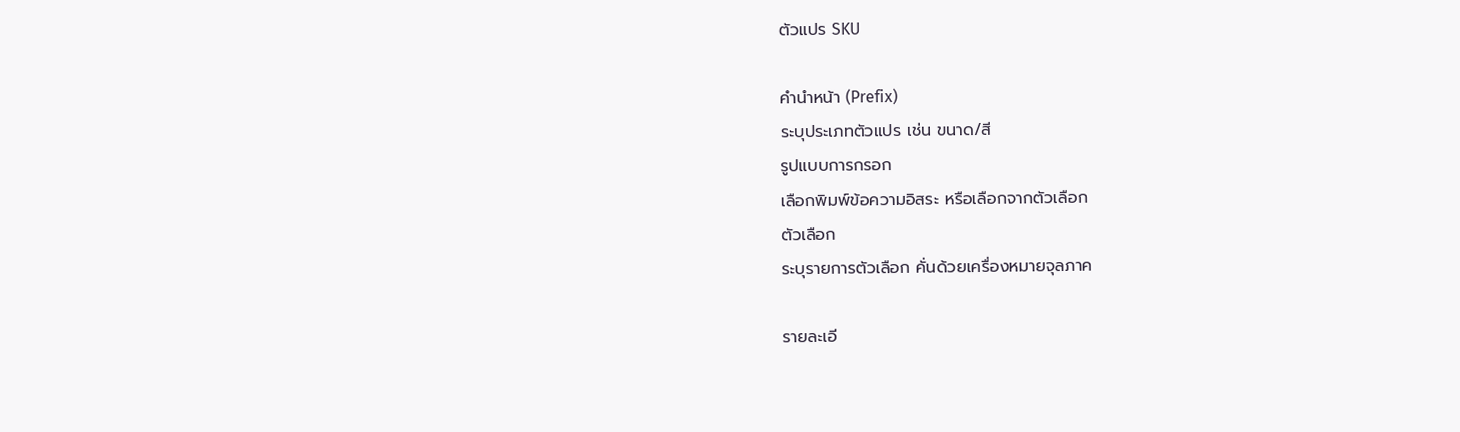ตัวแปร SKU

คำนำหน้า (Prefix)
ระบุประเภทตัวแปร เช่น ขนาด/สี
รูปแบบการกรอก
เลือกพิมพ์ข้อความอิสระ หรือเลือกจากตัวเลือก
ตัวเลือก
ระบุรายการตัวเลือก คั่นด้วยเครื่องหมายจุลภาค

รายละเอี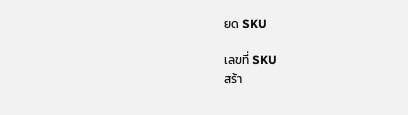ยด SKU

เลขที่ SKU
สร้า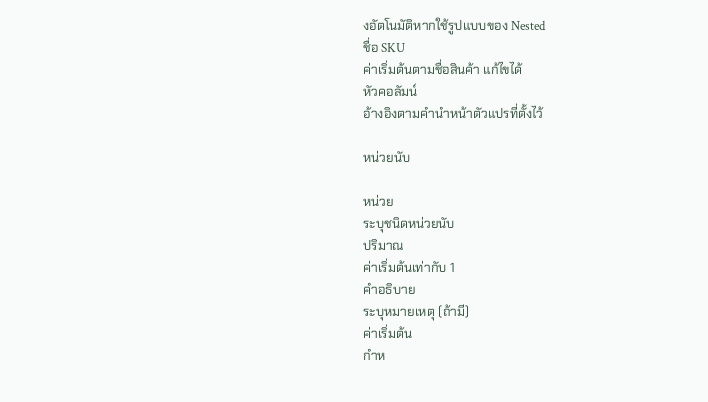งอัตโนมัติหากใช้รูปแบบของ Nested
ชื่อ SKU
ค่าเริ่มต้นตามชื่อสินค้า แก้ไขได้
หัวคอลัมน์
อ้างอิงตามคำนำหน้าตัวแปรที่ตั้งไว้

หน่วยนับ

หน่วย
ระบุชนิดหน่วยนับ
ปริมาณ
ค่าเริ่มต้นเท่ากับ 1
คำอธิบาย
ระบุหมายเหตุ (ถ้ามี)
ค่าเริ่มต้น
กำห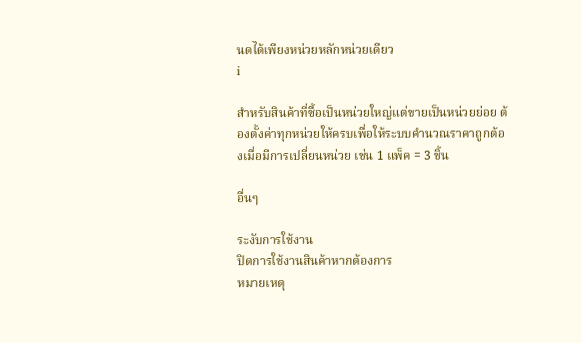นดได้เพียงหน่วยหลักหน่วยเดียว
i

สำหรับสินค้าที่ซื้อเป็นหน่วยใหญ่แต่ขายเป็นหน่วยย่อย ต้องตั้งค่าทุกหน่วยให้ครบเพื่อให้ระบบคำนวณราคาถูกต้องเมื่อมีการเปลี่ยนหน่วย เช่น 1 แพ็ค = 3 ชิ้น

อื่นๆ

ระงับการใช้งาน
ปิดการใช้งานสินค้าหากต้องการ
หมายเหตุ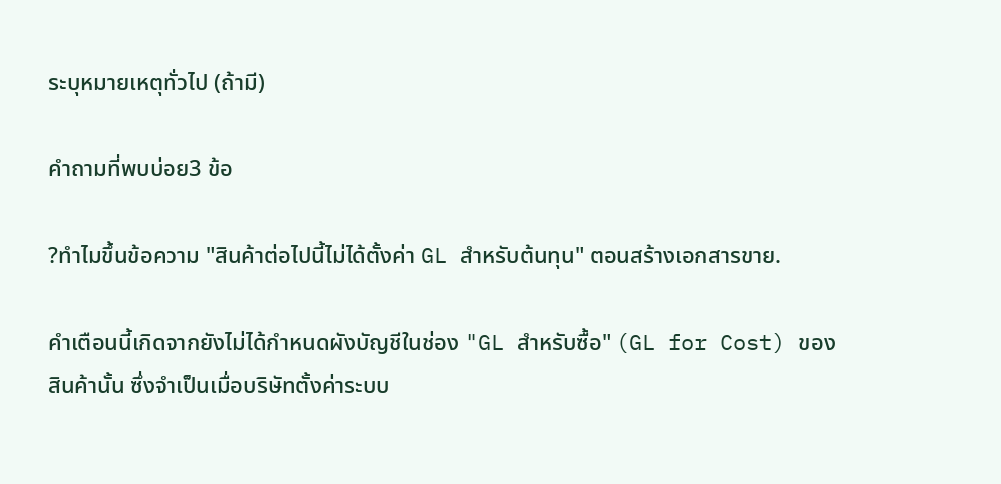ระบุหมายเหตุทั่วไป (ถ้ามี)

คำถามที่พบบ่อย3 ข้อ

?ทำไมขึ้นข้อความ "สินค้าต่อไปนี้ไม่ได้ตั้งค่า GL สำหรับต้นทุน" ตอนสร้างเอกสารขาย.

คำเตือนนี้เกิดจากยังไม่ได้กำหนดผังบัญชีในช่อง "GL สำหรับซื้อ" (GL for Cost) ของสินค้านั้น ซึ่งจำเป็นเมื่อบริษัทตั้งค่าระบบ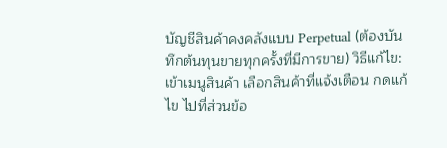บัญชีสินค้าคงคลังแบบ Perpetual (ต้องบันทึกต้นทุนขายทุกครั้งที่มีการขาย) วิธีแก้ไข: เข้าเมนูสินค้า เลือกสินค้าที่แจ้งเตือน กดแก้ไข ไปที่ส่วนข้อ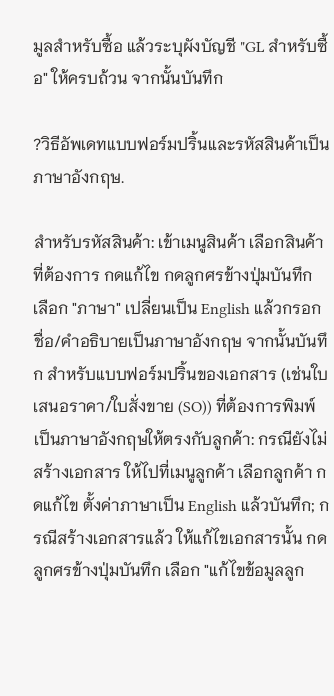มูลสำหรับซื้อ แล้วระบุผังบัญชี "GL สำหรับซื้อ" ให้ครบถ้วน จากนั้นบันทึก

?วิธีอัพเดทแบบฟอร์มปริ้นและรหัสสินค้าเป็นภาษาอังกฤษ.

สำหรับรหัสสินค้า: เข้าเมนูสินค้า เลือกสินค้าที่ต้องการ กดแก้ไข กดลูกศรข้างปุ่มบันทึก เลือก "ภาษา" เปลี่ยนเป็น English แล้วกรอกชื่อ/คำอธิบายเป็นภาษาอังกฤษ จากนั้นบันทึก สำหรับแบบฟอร์มปริ้นของเอกสาร (เช่นใบเสนอราคา/ใบสั่งขาย (SO)) ที่ต้องการพิมพ์เป็นภาษาอังกฤษให้ตรงกับลูกค้า: กรณียังไม่สร้างเอกสาร ให้ไปที่เมนูลูกค้า เลือกลูกค้า กดแก้ไข ตั้งค่าภาษาเป็น English แล้วบันทึก; กรณีสร้างเอกสารแล้ว ให้แก้ไขเอกสารนั้น กดลูกศรข้างปุ่มบันทึก เลือก "แก้ไขข้อมูลลูก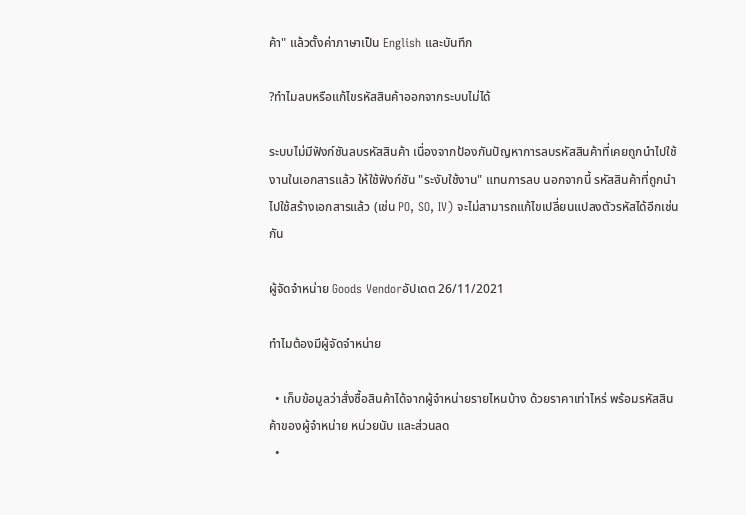ค้า" แล้วตั้งค่าภาษาเป็น English และบันทึก

?ทำไมลบหรือแก้ไขรหัสสินค้าออกจากระบบไม่ได้

ระบบไม่มีฟังก์ชันลบรหัสสินค้า เนื่องจากป้องกันปัญหาการลบรหัสสินค้าที่เคยถูกนำไปใช้งานในเอกสารแล้ว ให้ใช้ฟังก์ชัน "ระงับใช้งาน" แทนการลบ นอกจากนี้ รหัสสินค้าที่ถูกนำไปใช้สร้างเอกสารแล้ว (เช่น PO, SO, IV) จะไม่สามารถแก้ไขเปลี่ยนแปลงตัวรหัสได้อีกเช่นกัน

ผู้จัดจำหน่าย Goods Vendorอัปเดต 26/11/2021

ทำไมต้องมีผู้จัดจำหน่าย

  • เก็บข้อมูลว่าสั่งซื้อสินค้าได้จากผู้จำหน่ายรายไหนบ้าง ด้วยราคาเท่าไหร่ พร้อมรหัสสินค้าของผู้จำหน่าย หน่วยนับ และส่วนลด
  •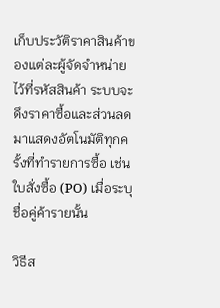เก็บประวัติราคาสินค้าของแต่ละผู้จัดจำหน่ายไว้ที่รหัสสินค้า ระบบจะดึงราคาซื้อและส่วนลดมาแสดงอัตโนมัติทุกครั้งที่ทำรายการซื้อ เช่น ใบสั่งซื้อ (PO) เมื่อระบุชื่อคู่ค้ารายนั้น

วิธีส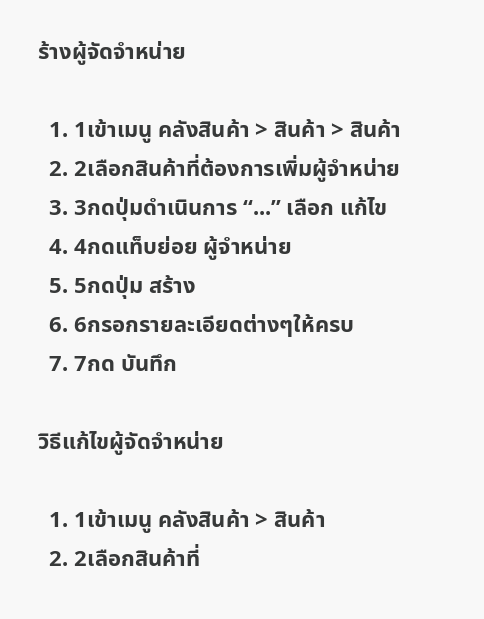ร้างผู้จัดจำหน่าย

  1. 1เข้าเมนู คลังสินค้า > สินค้า > สินค้า
  2. 2เลือกสินค้าที่ต้องการเพิ่มผู้จำหน่าย
  3. 3กดปุ่มดำเนินการ “...” เลือก แก้ไข
  4. 4กดแท็บย่อย ผู้จำหน่าย
  5. 5กดปุ่ม สร้าง
  6. 6กรอกรายละเอียดต่างๆให้ครบ
  7. 7กด บันทึก

วิธีแก้ไขผู้จัดจำหน่าย

  1. 1เข้าเมนู คลังสินค้า > สินค้า
  2. 2เลือกสินค้าที่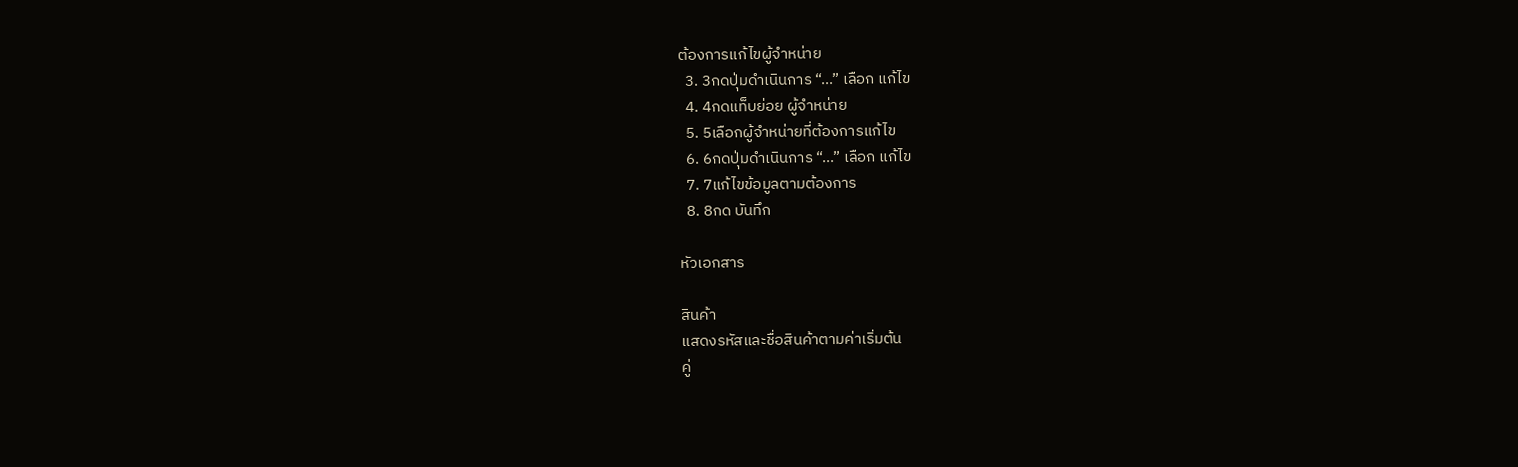ต้องการแก้ไขผู้จำหน่าย
  3. 3กดปุ่มดำเนินการ “...” เลือก แก้ไข
  4. 4กดแท็บย่อย ผู้จำหน่าย
  5. 5เลือกผู้จำหน่ายที่ต้องการแก้ไข
  6. 6กดปุ่มดำเนินการ “...” เลือก แก้ไข
  7. 7แก้ไขข้อมูลตามต้องการ
  8. 8กด บันทึก

หัวเอกสาร

สินค้า
แสดงรหัสและชื่อสินค้าตามค่าเริ่มต้น
คู่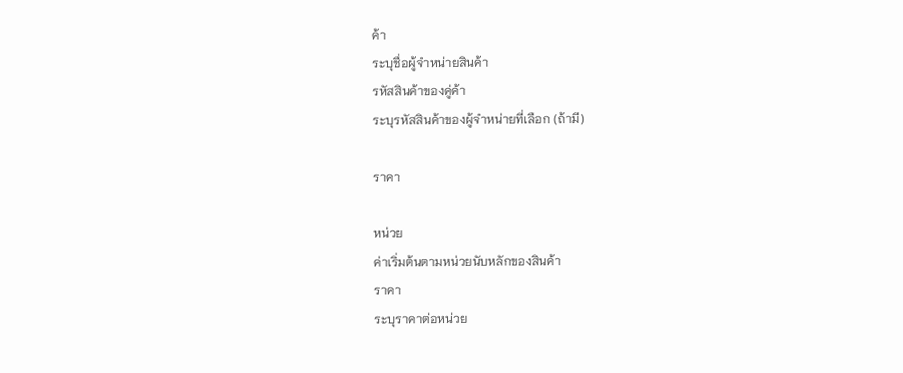ค้า
ระบุชื่อผู้จำหน่ายสินค้า
รหัสสินค้าของคู่ค้า
ระบุรหัสสินค้าของผู้จำหน่ายที่เลือก (ถ้ามี)

ราคา

หน่วย
ค่าเริ่มต้นตามหน่วยนับหลักของสินค้า
ราคา
ระบุราคาต่อหน่วย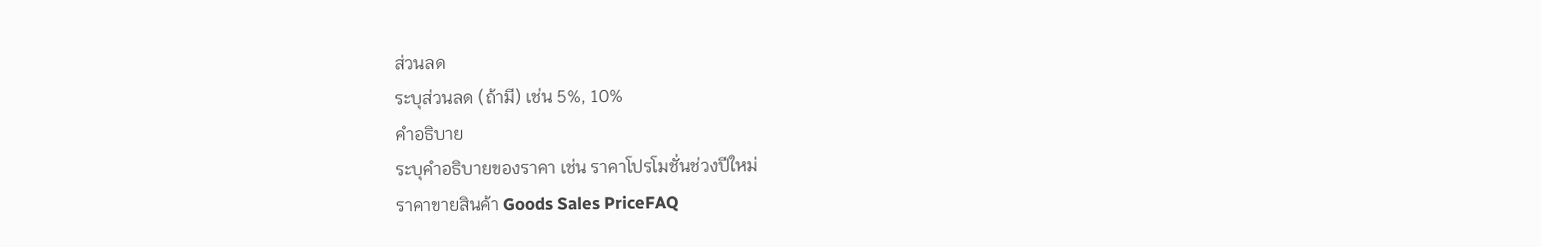ส่วนลด
ระบุส่วนลด (ถ้ามี) เช่น 5%, 10%
คำอธิบาย
ระบุคำอธิบายของราคา เช่น ราคาโปรโมชั่นช่วงปีใหม่
ราคาขายสินค้า Goods Sales PriceFAQ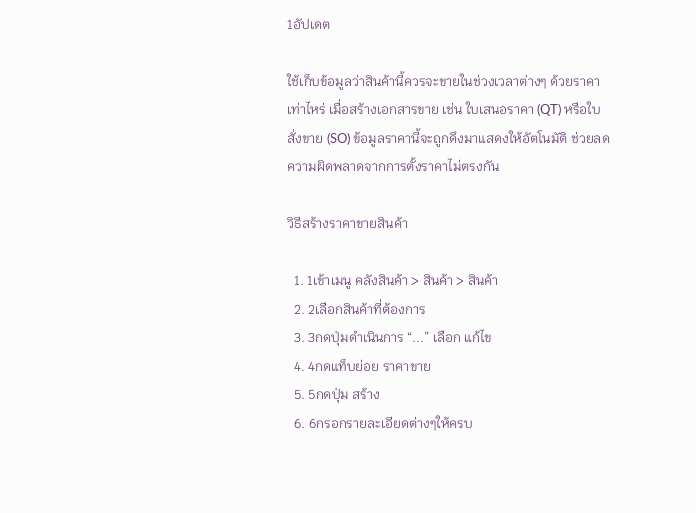1อัปเดต

ใช้เก็บข้อมูลว่าสินค้านี้ควรจะขายในช่วงเวลาต่างๆ ด้วยราคาเท่าไหร่ เมื่อสร้างเอกสารขาย เช่น ใบเสนอราคา (QT) หรือใบสั่งขาย (SO) ข้อมูลราคานี้จะถูกดึงมาแสดงให้อัตโนมัติ ช่วยลดความผิดพลาดจากการตั้งราคาไม่ตรงกัน

วิธีสร้างราคาขายสินค้า

  1. 1เข้าเมนู คลังสินค้า > สินค้า > สินค้า
  2. 2เลือกสินค้าที่ต้องการ
  3. 3กดปุ่มดำเนินการ “...” เลือก แก้ไข
  4. 4กดแท็บย่อย ราคาขาย
  5. 5กดปุ่ม สร้าง
  6. 6กรอกรายละเอียดต่างๆให้ครบ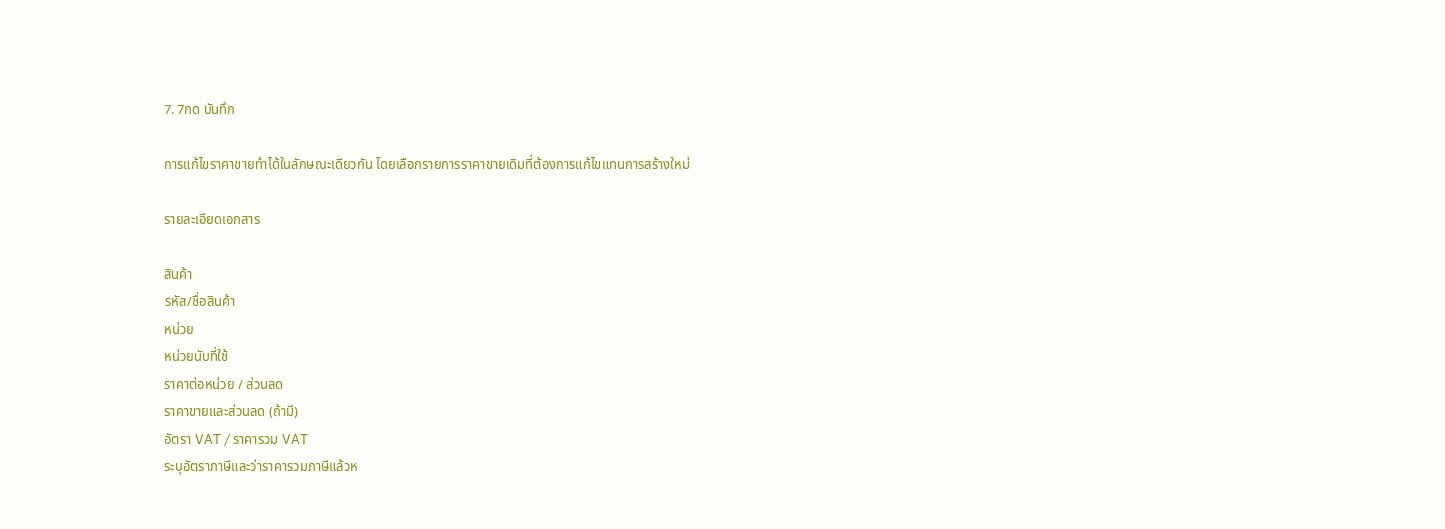7. 7กด บันทึก

การแก้ไขราคาขายทำได้ในลักษณะเดียวกัน โดยเลือกรายการราคาขายเดิมที่ต้องการแก้ไขแทนการสร้างใหม่

รายละเอียดเอกสาร

สินค้า
รหัส/ชื่อสินค้า
หน่วย
หน่วยนับที่ใช้
ราคาต่อหน่วย / ส่วนลด
ราคาขายและส่วนลด (ถ้ามี)
อัตรา VAT / ราคารวม VAT
ระบุอัตราภาษีและว่าราคารวมภาษีแล้วห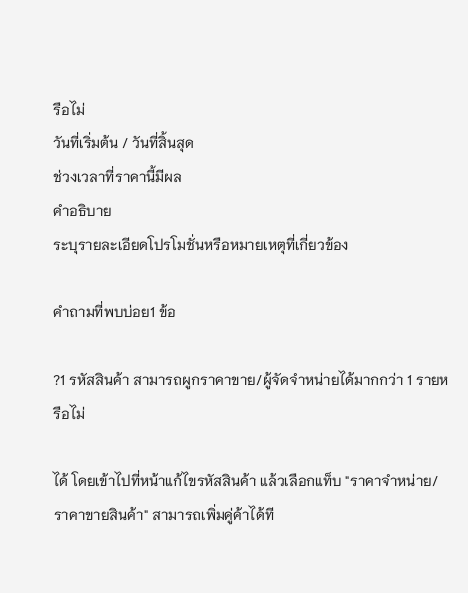รือไม่
วันที่เริ่มต้น / วันที่สิ้นสุด
ช่วงเวลาที่ราคานี้มีผล
คำอธิบาย
ระบุรายละเอียดโปรโมชั่นหรือหมายเหตุที่เกี่ยวข้อง

คำถามที่พบบ่อย1 ข้อ

?1 รหัสสินค้า สามารถผูกราคาขาย/ผู้จัดจำหน่ายได้มากกว่า 1 รายหรือไม่

ได้ โดยเข้าไปที่หน้าแก้ไขรหัสสินค้า แล้วเลือกแท็บ "ราคาจำหน่าย/ราคาขายสินค้า" สามารถเพิ่มคู่ค้าได้ที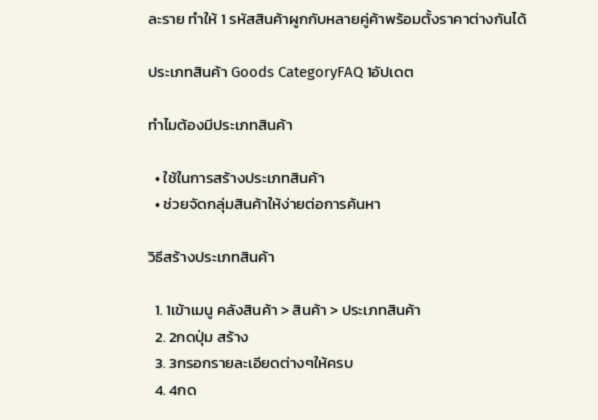ละราย ทำให้ 1 รหัสสินค้าผูกกับหลายคู่ค้าพร้อมตั้งราคาต่างกันได้

ประเภทสินค้า Goods CategoryFAQ 1อัปเดต

ทำไมต้องมีประเภทสินค้า

  • ใช้ในการสร้างประเภทสินค้า
  • ช่วยจัดกลุ่มสินค้าให้ง่ายต่อการค้นหา

วิธีสร้างประเภทสินค้า

  1. 1เข้าเมนู คลังสินค้า > สินค้า > ประเภทสินค้า
  2. 2กดปุ่ม สร้าง
  3. 3กรอกรายละเอียดต่างๆให้ครบ
  4. 4กด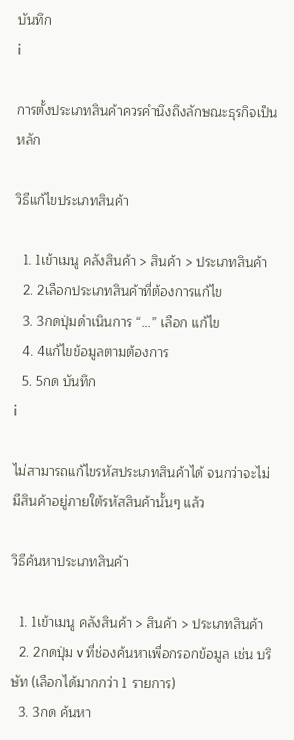บันทึก
i

การตั้งประเภทสินค้าควรคำนึงถึงลักษณะธุรกิจเป็นหลัก

วิธีแก้ไขประเภทสินค้า

  1. 1เข้าเมนู คลังสินค้า > สินค้า > ประเภทสินค้า
  2. 2เลือกประเภทสินค้าที่ต้องการแก้ไข
  3. 3กดปุ่มดำเนินการ “...” เลือก แก้ไข
  4. 4แก้ไขข้อมูลตามต้องการ
  5. 5กด บันทึก
i

ไม่สามารถแก้ไขรหัสประเภทสินค้าได้ จนกว่าจะไม่มีสินค้าอยู่ภายใต้รหัสสินค้านั้นๆ แล้ว

วิธีค้นหาประเภทสินค้า

  1. 1เข้าเมนู คลังสินค้า > สินค้า > ประเภทสินค้า
  2. 2กดปุ่ม v ที่ช่องค้นหาเพื่อกรอกข้อมูล เช่น บริษัท (เลือกได้มากกว่า 1 รายการ)
  3. 3กด ค้นหา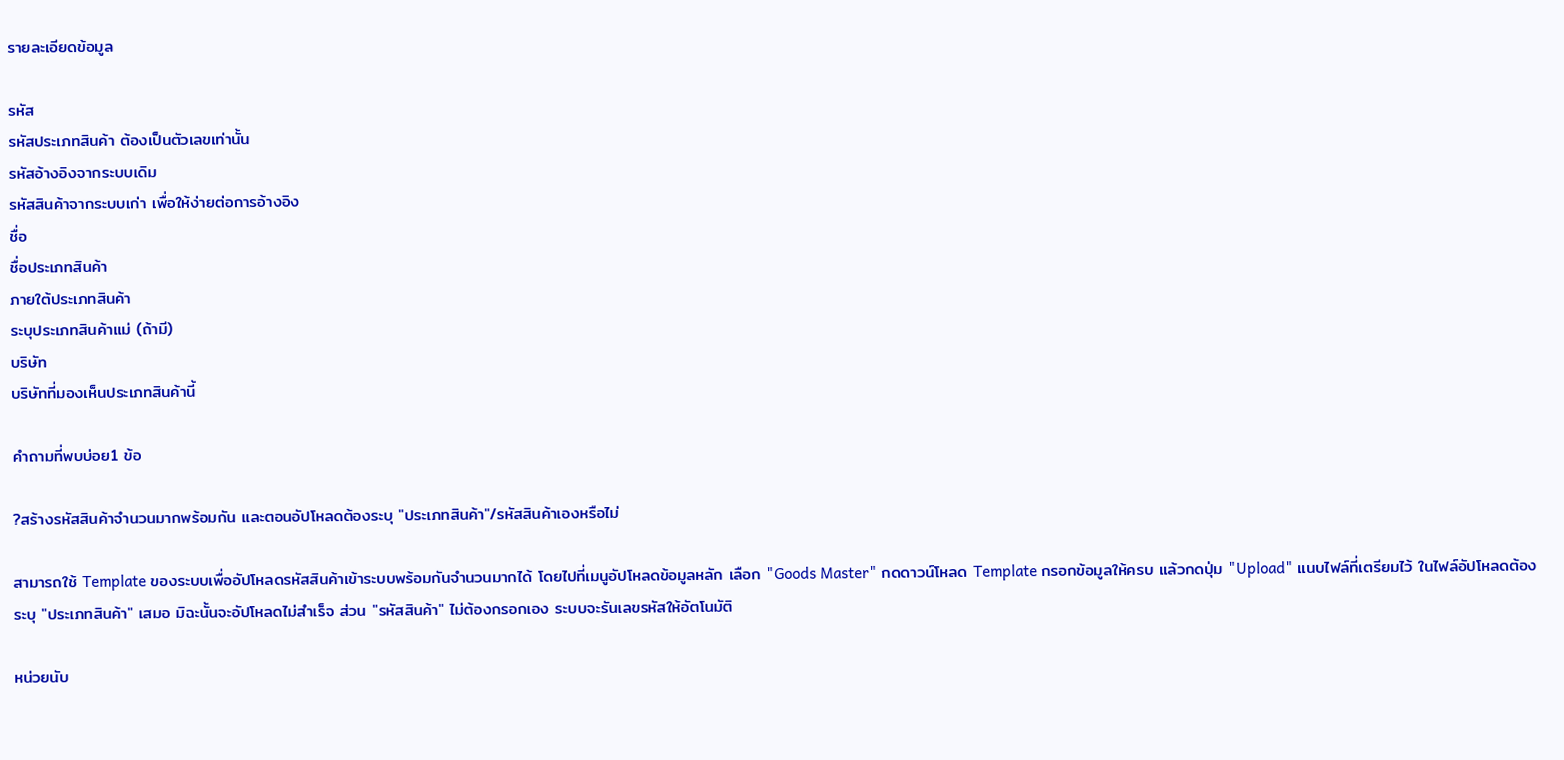รายละเอียดข้อมูล

รหัส
รหัสประเภทสินค้า ต้องเป็นตัวเลขเท่านั้น
รหัสอ้างอิงจากระบบเดิม
รหัสสินค้าจากระบบเก่า เพื่อให้ง่ายต่อการอ้างอิง
ชื่อ
ชื่อประเภทสินค้า
ภายใต้ประเภทสินค้า
ระบุประเภทสินค้าแม่ (ถ้ามี)
บริษัท
บริษัทที่มองเห็นประเภทสินค้านี้

คำถามที่พบบ่อย1 ข้อ

?สร้างรหัสสินค้าจำนวนมากพร้อมกัน และตอนอัปโหลดต้องระบุ "ประเภทสินค้า"/รหัสสินค้าเองหรือไม่

สามารถใช้ Template ของระบบเพื่ออัปโหลดรหัสสินค้าเข้าระบบพร้อมกันจำนวนมากได้ โดยไปที่เมนูอัปโหลดข้อมูลหลัก เลือก "Goods Master" กดดาวน์โหลด Template กรอกข้อมูลให้ครบ แล้วกดปุ่ม "Upload" แนบไฟล์ที่เตรียมไว้ ในไฟล์อัปโหลดต้องระบุ "ประเภทสินค้า" เสมอ มิฉะนั้นจะอัปโหลดไม่สำเร็จ ส่วน "รหัสสินค้า" ไม่ต้องกรอกเอง ระบบจะรันเลขรหัสให้อัตโนมัติ

หน่วยนับ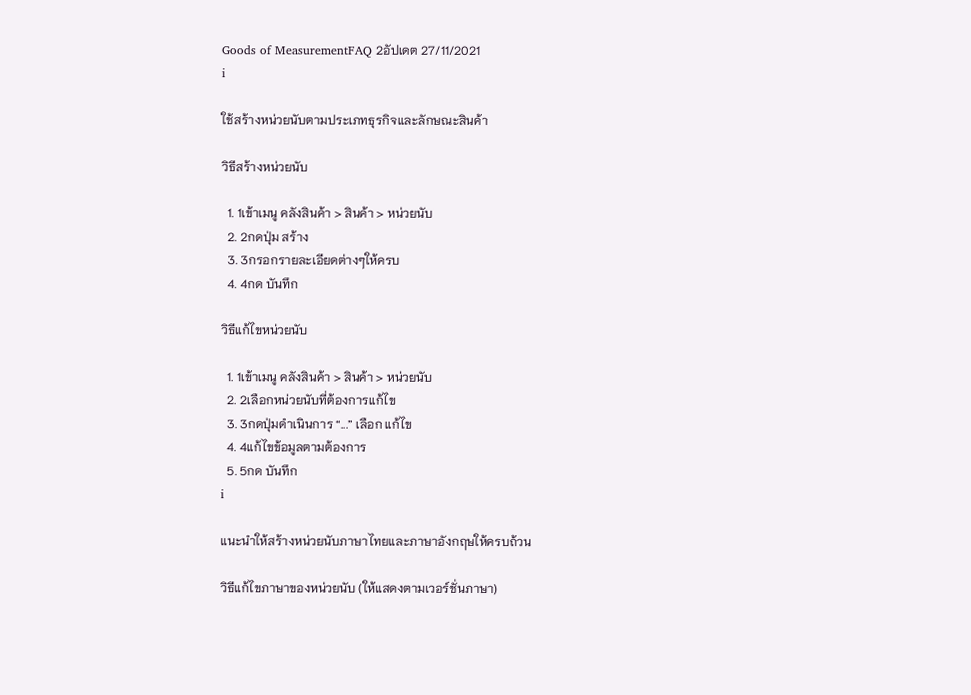Goods of MeasurementFAQ 2อัปเดต 27/11/2021
i

ใช้สร้างหน่วยนับตามประเภทธุรกิจและลักษณะสินค้า

วิธีสร้างหน่วยนับ

  1. 1เข้าเมนู คลังสินค้า > สินค้า > หน่วยนับ
  2. 2กดปุ่ม สร้าง
  3. 3กรอกรายละเอียดต่างๆให้ครบ
  4. 4กด บันทึก

วิธีแก้ไขหน่วยนับ

  1. 1เข้าเมนู คลังสินค้า > สินค้า > หน่วยนับ
  2. 2เลือกหน่วยนับที่ต้องการแก้ไข
  3. 3กดปุ่มดำเนินการ “...” เลือก แก้ไข
  4. 4แก้ไขข้อมูลตามต้องการ
  5. 5กด บันทึก
i

แนะนำให้สร้างหน่วยนับภาษาไทยและภาษาอังกฤษให้ครบถ้วน

วิธีแก้ไขภาษาของหน่วยนับ (ให้แสดงตามเวอร์ชั่นภาษา)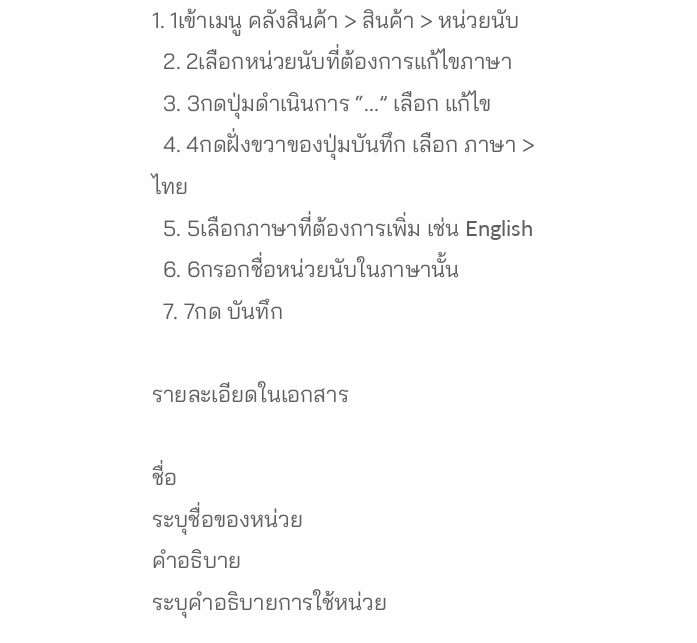1. 1เข้าเมนู คลังสินค้า > สินค้า > หน่วยนับ
  2. 2เลือกหน่วยนับที่ต้องการแก้ไขภาษา
  3. 3กดปุ่มดำเนินการ “...” เลือก แก้ไข
  4. 4กดฝั่งขวาของปุ่มบันทึก เลือก ภาษา > ไทย
  5. 5เลือกภาษาที่ต้องการเพิ่ม เช่น English
  6. 6กรอกชื่อหน่วยนับในภาษานั้น
  7. 7กด บันทึก

รายละเอียดในเอกสาร

ชื่อ
ระบุชื่อของหน่วย
คำอธิบาย
ระบุคำอธิบายการใช้หน่วย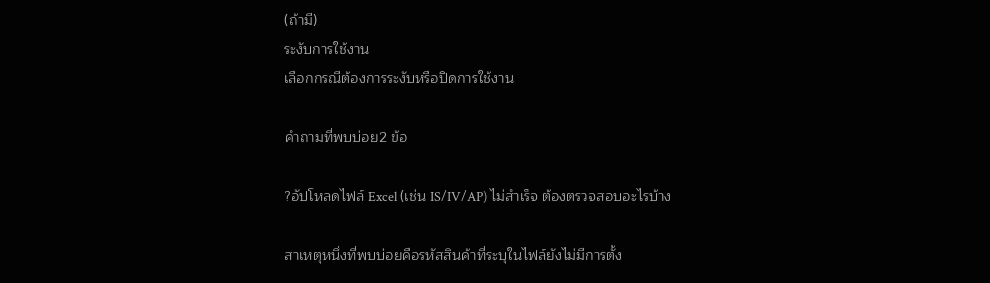(ถ้ามี)
ระงับการใช้งาน
เลือกกรณีต้องการระงับหรือปิดการใช้งาน

คำถามที่พบบ่อย2 ข้อ

?อัปโหลดไฟล์ Excel (เช่น IS/IV/AP) ไม่สำเร็จ ต้องตรวจสอบอะไรบ้าง

สาเหตุหนึ่งที่พบบ่อยคือรหัสสินค้าที่ระบุในไฟล์ยังไม่มีการตั้ง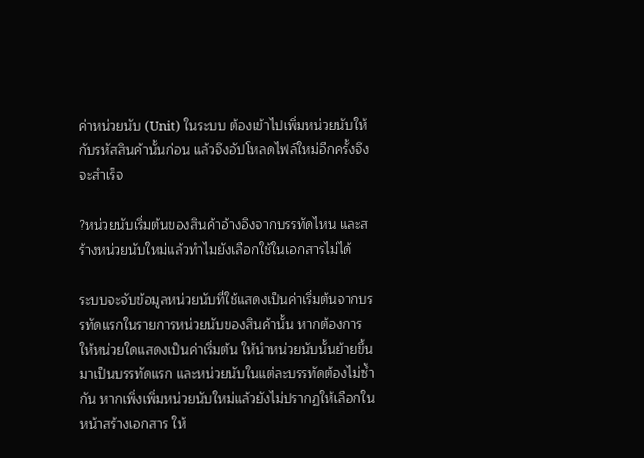ค่าหน่วยนับ (Unit) ในระบบ ต้องเข้าไปเพิ่มหน่วยนับให้กับรหัสสินค้านั้นก่อน แล้วจึงอัปโหลดไฟล์ใหม่อีกครั้งจึงจะสำเร็จ

?หน่วยนับเริ่มต้นของสินค้าอ้างอิงจากบรรทัดไหน และสร้างหน่วยนับใหม่แล้วทำไมยังเลือกใช้ในเอกสารไม่ได้

ระบบจะจับข้อมูลหน่วยนับที่ใช้แสดงเป็นค่าเริ่มต้นจากบรรทัดแรกในรายการหน่วยนับของสินค้านั้น หากต้องการให้หน่วยใดแสดงเป็นค่าเริ่มต้น ให้นำหน่วยนับนั้นย้ายขึ้นมาเป็นบรรทัดแรก และหน่วยนับในแต่ละบรรทัดต้องไม่ซ้ำกัน หากเพิ่งเพิ่มหน่วยนับใหม่แล้วยังไม่ปรากฏให้เลือกในหน้าสร้างเอกสาร ให้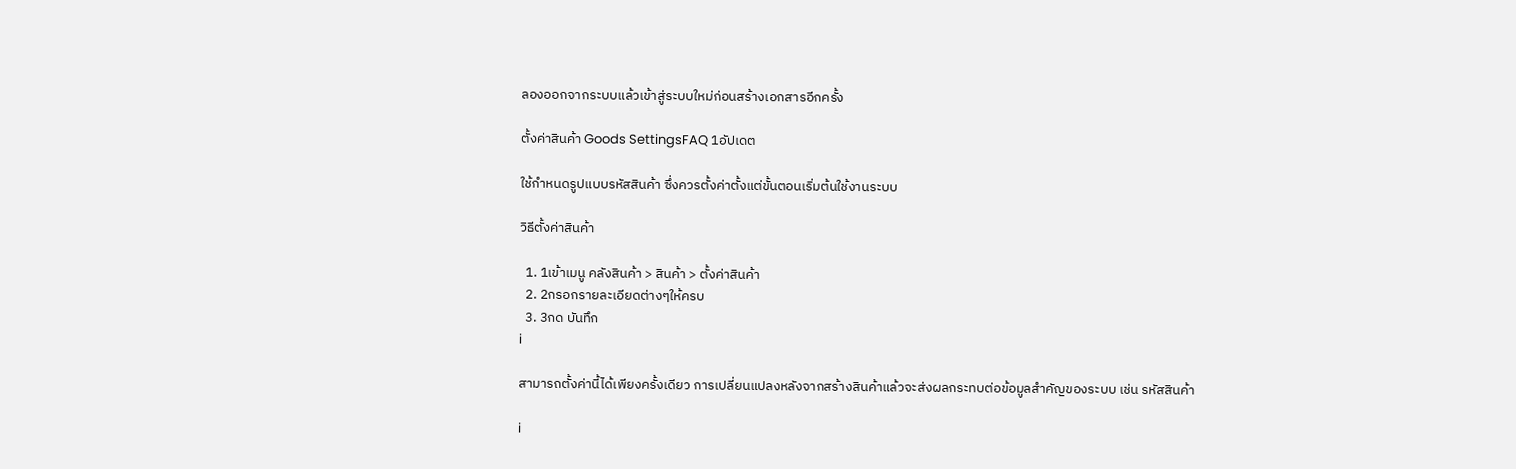ลองออกจากระบบแล้วเข้าสู่ระบบใหม่ก่อนสร้างเอกสารอีกครั้ง

ตั้งค่าสินค้า Goods SettingsFAQ 1อัปเดต

ใช้กำหนดรูปแบบรหัสสินค้า ซึ่งควรตั้งค่าตั้งแต่ขั้นตอนเริ่มต้นใช้งานระบบ

วิธีตั้งค่าสินค้า

  1. 1เข้าเมนู คลังสินค้า > สินค้า > ตั้งค่าสินค้า
  2. 2กรอกรายละเอียดต่างๆให้ครบ
  3. 3กด บันทึก
i

สามารถตั้งค่านี้ได้เพียงครั้งเดียว การเปลี่ยนแปลงหลังจากสร้างสินค้าแล้วจะส่งผลกระทบต่อข้อมูลสำคัญของระบบ เช่น รหัสสินค้า

i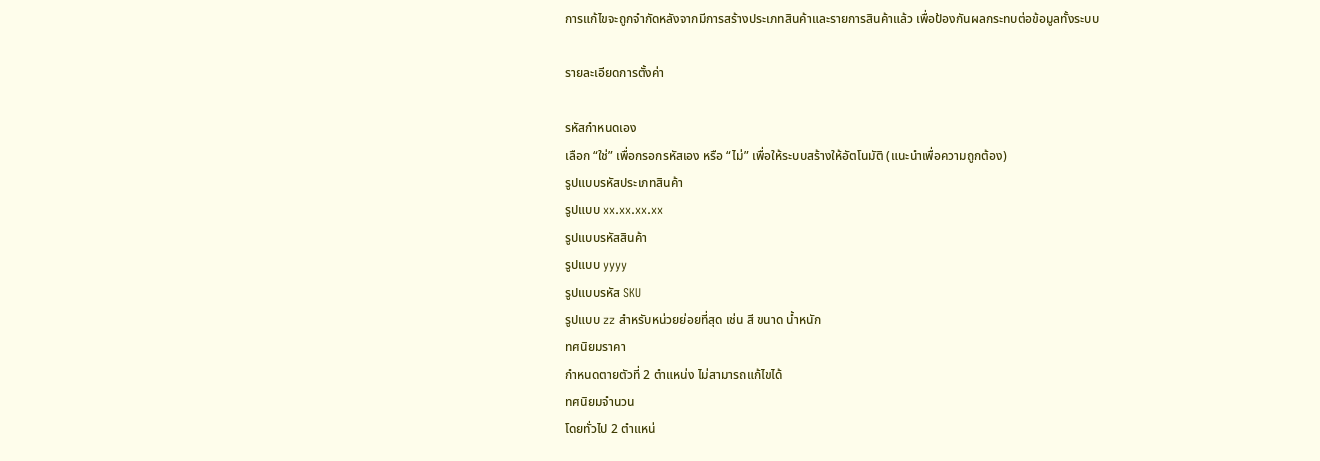การแก้ไขจะถูกจำกัดหลังจากมีการสร้างประเภทสินค้าและรายการสินค้าแล้ว เพื่อป้องกันผลกระทบต่อข้อมูลทั้งระบบ

รายละเอียดการตั้งค่า

รหัสกำหนดเอง
เลือก “ใช่” เพื่อกรอกรหัสเอง หรือ “ไม่” เพื่อให้ระบบสร้างให้อัตโนมัติ (แนะนำเพื่อความถูกต้อง)
รูปแบบรหัสประเภทสินค้า
รูปแบบ xx.xx.xx.xx
รูปแบบรหัสสินค้า
รูปแบบ yyyy
รูปแบบรหัส SKU
รูปแบบ zz สำหรับหน่วยย่อยที่สุด เช่น สี ขนาด น้ำหนัก
ทศนิยมราคา
กำหนดตายตัวที่ 2 ตำแหน่ง ไม่สามารถแก้ไขได้
ทศนิยมจำนวน
โดยทั่วไป 2 ตำแหน่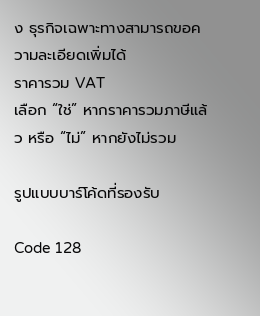ง ธุรกิจเฉพาะทางสามารถขอความละเอียดเพิ่มได้
ราคารวม VAT
เลือก “ใช่” หากราคารวมภาษีแล้ว หรือ “ไม่” หากยังไม่รวม

รูปแบบบาร์โค้ดที่รองรับ

Code 128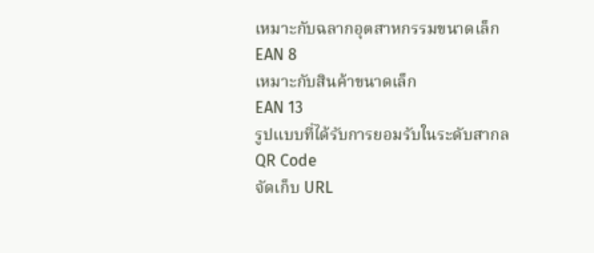เหมาะกับฉลากอุตสาหกรรมขนาดเล็ก
EAN 8
เหมาะกับสินค้าขนาดเล็ก
EAN 13
รูปแบบที่ได้รับการยอมรับในระดับสากล
QR Code
จัดเก็บ URL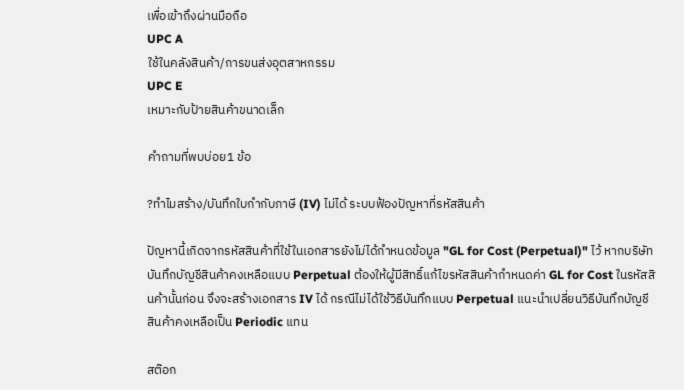เพื่อเข้าถึงผ่านมือถือ
UPC A
ใช้ในคลังสินค้า/การขนส่งอุตสาหกรรม
UPC E
เหมาะกับป้ายสินค้าขนาดเล็ก

คำถามที่พบบ่อย1 ข้อ

?ทำไมสร้าง/บันทึกใบกำกับภาษี (IV) ไม่ได้ ระบบฟ้องปัญหาที่รหัสสินค้า

ปัญหานี้เกิดจากรหัสสินค้าที่ใช้ในเอกสารยังไม่ได้กำหนดข้อมูล "GL for Cost (Perpetual)" ไว้ หากบริษัทบันทึกบัญชีสินค้าคงเหลือแบบ Perpetual ต้องให้ผู้มีสิทธิ์แก้ไขรหัสสินค้ากำหนดค่า GL for Cost ในรหัสสินค้านั้นก่อน จึงจะสร้างเอกสาร IV ได้ กรณีไม่ได้ใช้วิธีบันทึกแบบ Perpetual แนะนำเปลี่ยนวิธีบันทึกบัญชีสินค้าคงเหลือเป็น Periodic แทน

สต๊อก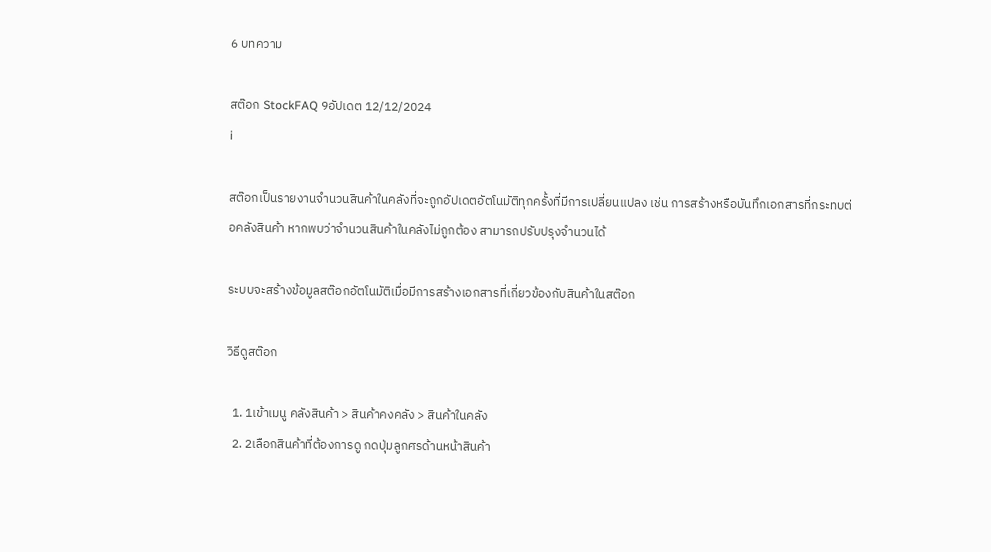6 บทความ

สต๊อก StockFAQ 9อัปเดต 12/12/2024
i

สต๊อกเป็นรายงานจำนวนสินค้าในคลังที่จะถูกอัปเดตอัตโนมัติทุกครั้งที่มีการเปลี่ยนแปลง เช่น การสร้างหรือบันทึกเอกสารที่กระทบต่อคลังสินค้า หากพบว่าจำนวนสินค้าในคลังไม่ถูกต้อง สามารถปรับปรุงจำนวนได้

ระบบจะสร้างข้อมูลสต๊อกอัตโนมัติเมื่อมีการสร้างเอกสารที่เกี่ยวข้องกับสินค้าในสต๊อก

วิธีดูสต๊อก

  1. 1เข้าเมนู คลังสินค้า > สินค้าคงคลัง > สินค้าในคลัง
  2. 2เลือกสินค้าที่ต้องการดู กดปุ่มลูกศรด้านหน้าสินค้า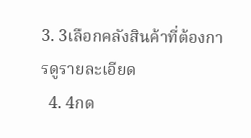3. 3เลือกคลังสินค้าที่ต้องการดูรายละเอียด
  4. 4กด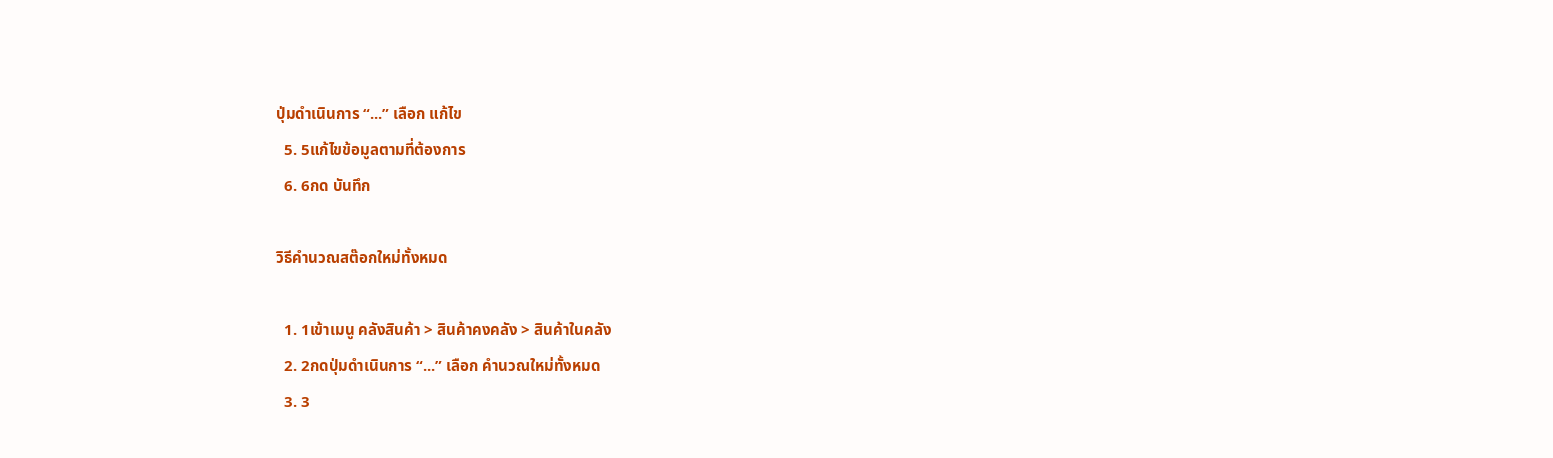ปุ่มดำเนินการ “...” เลือก แก้ไข
  5. 5แก้ไขข้อมูลตามที่ต้องการ
  6. 6กด บันทึก

วิธีคำนวณสต๊อกใหม่ทั้งหมด

  1. 1เข้าเมนู คลังสินค้า > สินค้าคงคลัง > สินค้าในคลัง
  2. 2กดปุ่มดำเนินการ “...” เลือก คำนวณใหม่ทั้งหมด
  3. 3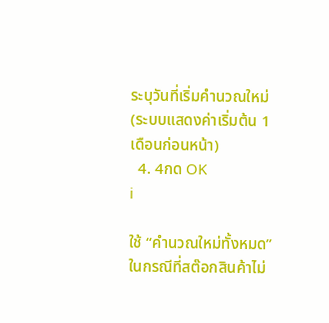ระบุวันที่เริ่มคำนวณใหม่ (ระบบแสดงค่าเริ่มต้น 1 เดือนก่อนหน้า)
  4. 4กด OK
i

ใช้ “คำนวณใหม่ทั้งหมด” ในกรณีที่สต๊อกสินค้าไม่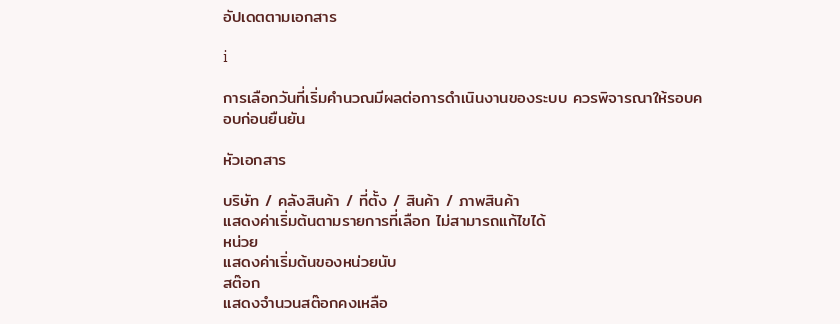อัปเดตตามเอกสาร

i

การเลือกวันที่เริ่มคำนวณมีผลต่อการดำเนินงานของระบบ ควรพิจารณาให้รอบคอบก่อนยืนยัน

หัวเอกสาร

บริษัท / คลังสินค้า / ที่ตั้ง / สินค้า / ภาพสินค้า
แสดงค่าเริ่มต้นตามรายการที่เลือก ไม่สามารถแก้ไขได้
หน่วย
แสดงค่าเริ่มต้นของหน่วยนับ
สต๊อก
แสดงจำนวนสต๊อกคงเหลือ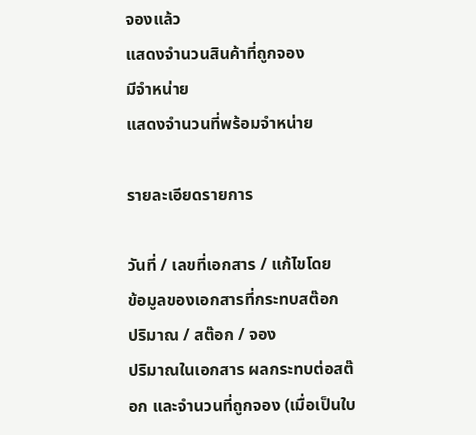จองแล้ว
แสดงจำนวนสินค้าที่ถูกจอง
มีจำหน่าย
แสดงจำนวนที่พร้อมจำหน่าย

รายละเอียดรายการ

วันที่ / เลขที่เอกสาร / แก้ไขโดย
ข้อมูลของเอกสารที่กระทบสต๊อก
ปริมาณ / สต๊อก / จอง
ปริมาณในเอกสาร ผลกระทบต่อสต๊อก และจำนวนที่ถูกจอง (เมื่อเป็นใบ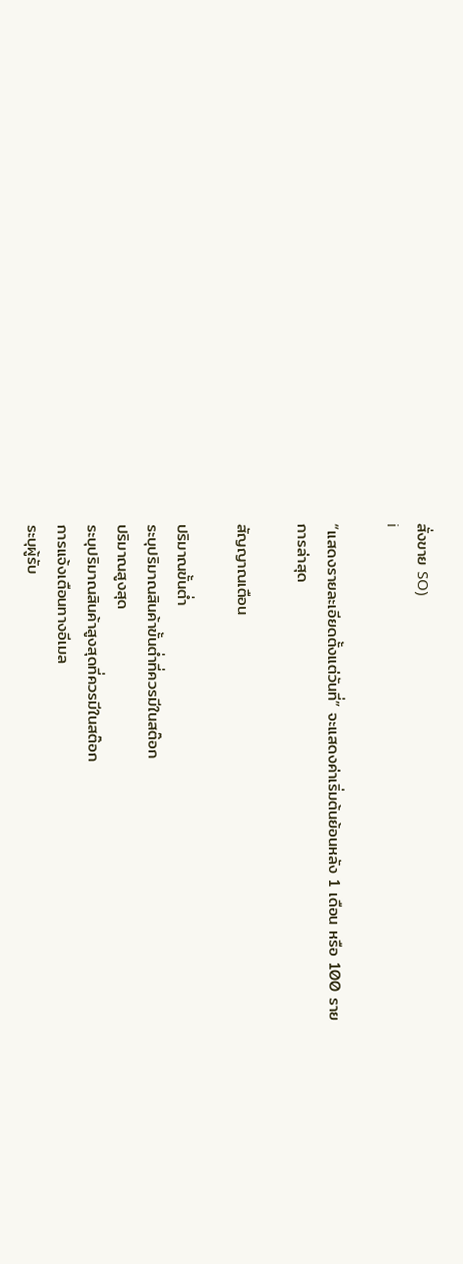สั่งขาย SO)
i

“แสดงรายละเอียดตั้งแต่วันที่” จะแสดงค่าเริ่มต้นย้อนหลัง 1 เดือน หรือ 100 รายการล่าสุด

สัญญาณเตือน

ปริมาณขั้นต่ำ
ระบุปริมาณสินค้าขั้นต่ำที่ควรมีในสต๊อก
ปริมาณสูงสุด
ระบุปริมาณสินค้าสูงสุดที่ควรมีในสต๊อก
การแจ้งเตือนทางอีเมล
ระบุผู้รับ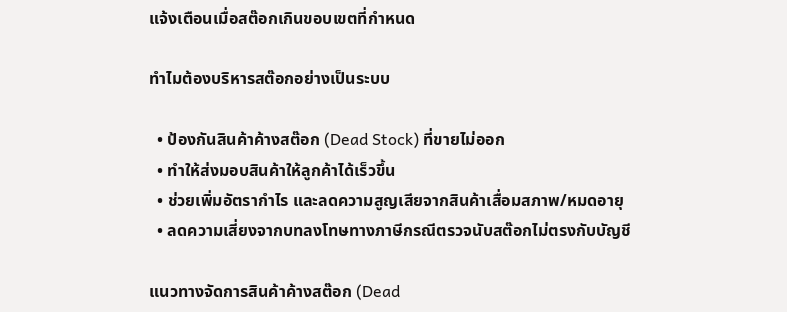แจ้งเตือนเมื่อสต๊อกเกินขอบเขตที่กำหนด

ทำไมต้องบริหารสต๊อกอย่างเป็นระบบ

  • ป้องกันสินค้าค้างสต๊อก (Dead Stock) ที่ขายไม่ออก
  • ทำให้ส่งมอบสินค้าให้ลูกค้าได้เร็วขึ้น
  • ช่วยเพิ่มอัตรากำไร และลดความสูญเสียจากสินค้าเสื่อมสภาพ/หมดอายุ
  • ลดความเสี่ยงจากบทลงโทษทางภาษีกรณีตรวจนับสต๊อกไม่ตรงกับบัญชี

แนวทางจัดการสินค้าค้างสต๊อก (Dead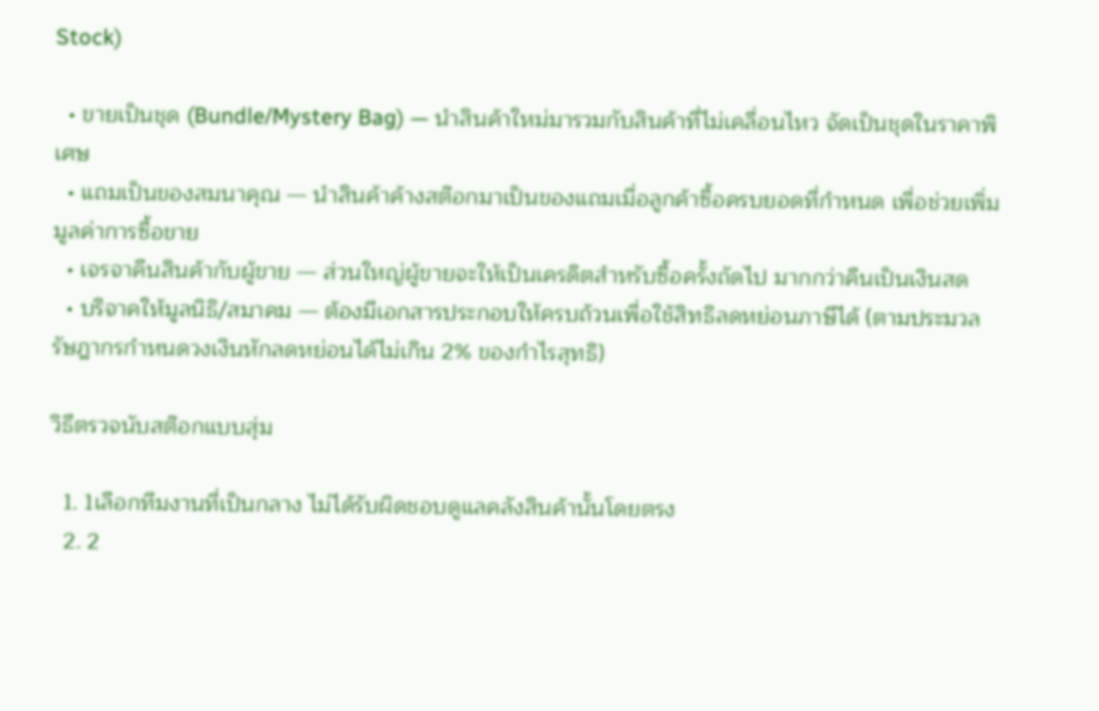Stock)

  • ขายเป็นชุด (Bundle/Mystery Bag) — นำสินค้าใหม่มารวมกับสินค้าที่ไม่เคลื่อนไหว จัดเป็นชุดในราคาพิเศษ
  • แถมเป็นของสมนาคุณ — นำสินค้าค้างสต๊อกมาเป็นของแถมเมื่อลูกค้าซื้อครบยอดที่กำหนด เพื่อช่วยเพิ่มมูลค่าการซื้อขาย
  • เจรจาคืนสินค้ากับผู้ขาย — ส่วนใหญ่ผู้ขายจะให้เป็นเครดิตสำหรับซื้อครั้งถัดไป มากกว่าคืนเป็นเงินสด
  • บริจาคให้มูลนิธิ/สมาคม — ต้องมีเอกสารประกอบให้ครบถ้วนเพื่อใช้สิทธิลดหย่อนภาษีได้ (ตามประมวลรัษฎากรกำหนดวงเงินหักลดหย่อนได้ไม่เกิน 2% ของกำไรสุทธิ)

วิธีตรวจนับสต๊อกแบบสุ่ม

  1. 1เลือกทีมงานที่เป็นกลาง ไม่ได้รับผิดชอบดูแลคลังสินค้านั้นโดยตรง
  2. 2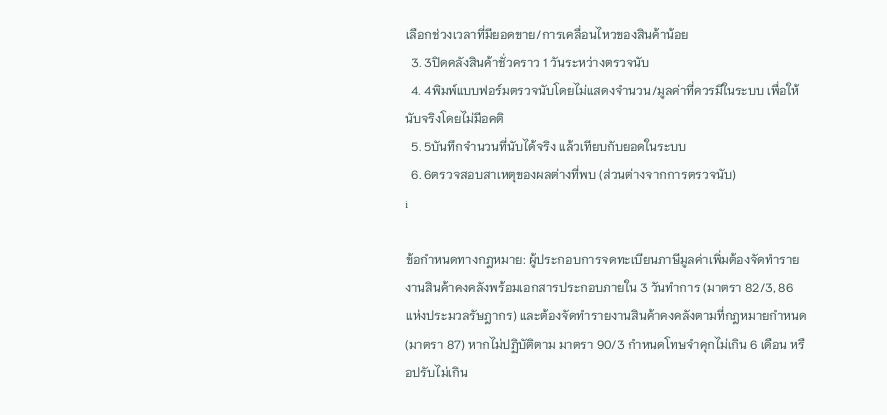เลือกช่วงเวลาที่มียอดขาย/การเคลื่อนไหวของสินค้าน้อย
  3. 3ปิดคลังสินค้าชั่วคราว 1 วันระหว่างตรวจนับ
  4. 4พิมพ์แบบฟอร์มตรวจนับโดยไม่แสดงจำนวน/มูลค่าที่ควรมีในระบบ เพื่อให้นับจริงโดยไม่มีอคติ
  5. 5บันทึกจำนวนที่นับได้จริง แล้วเทียบกับยอดในระบบ
  6. 6ตรวจสอบสาเหตุของผลต่างที่พบ (ส่วนต่างจากการตรวจนับ)
i

ข้อกำหนดทางกฎหมาย: ผู้ประกอบการจดทะเบียนภาษีมูลค่าเพิ่มต้องจัดทำรายงานสินค้าคงคลังพร้อมเอกสารประกอบภายใน 3 วันทำการ (มาตรา 82/3, 86 แห่งประมวลรัษฎากร) และต้องจัดทำรายงานสินค้าคงคลังตามที่กฎหมายกำหนด (มาตรา 87) หากไม่ปฏิบัติตาม มาตรา 90/3 กำหนดโทษจำคุกไม่เกิน 6 เดือน หรือปรับไม่เกิน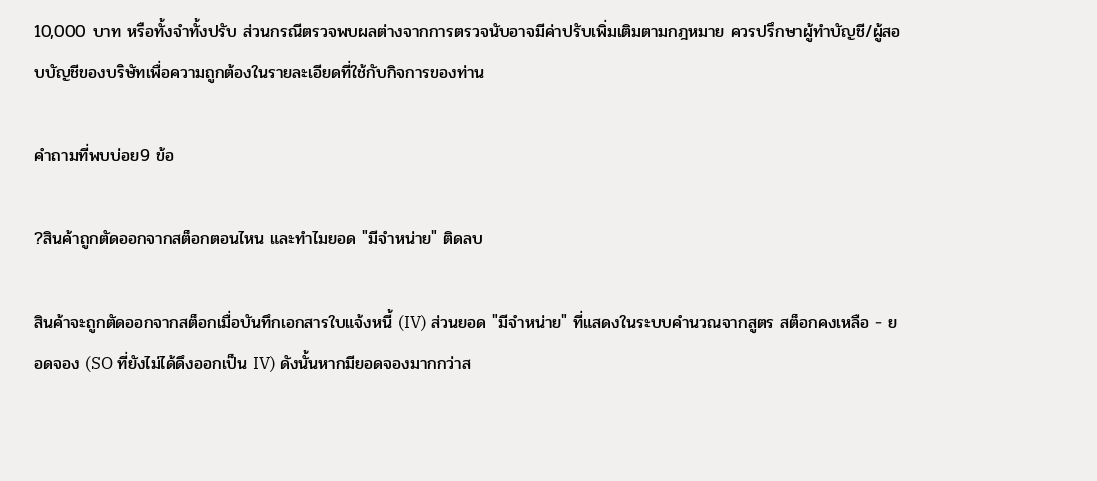10,000 บาท หรือทั้งจำทั้งปรับ ส่วนกรณีตรวจพบผลต่างจากการตรวจนับอาจมีค่าปรับเพิ่มเติมตามกฎหมาย ควรปรึกษาผู้ทำบัญชี/ผู้สอบบัญชีของบริษัทเพื่อความถูกต้องในรายละเอียดที่ใช้กับกิจการของท่าน

คำถามที่พบบ่อย9 ข้อ

?สินค้าถูกตัดออกจากสต็อกตอนไหน และทำไมยอด "มีจำหน่าย" ติดลบ

สินค้าจะถูกตัดออกจากสต็อกเมื่อบันทึกเอกสารใบแจ้งหนี้ (IV) ส่วนยอด "มีจำหน่าย" ที่แสดงในระบบคำนวณจากสูตร สต็อกคงเหลือ − ยอดจอง (SO ที่ยังไม่ได้ดึงออกเป็น IV) ดังนั้นหากมียอดจองมากกว่าส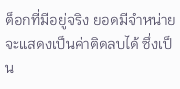ต็อกที่มีอยู่จริง ยอดมีจำหน่ายจะแสดงเป็นค่าติดลบได้ ซึ่งเป็น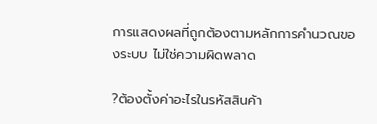การแสดงผลที่ถูกต้องตามหลักการคำนวณของระบบ ไม่ใช่ความผิดพลาด

?ต้องตั้งค่าอะไรในรหัสสินค้า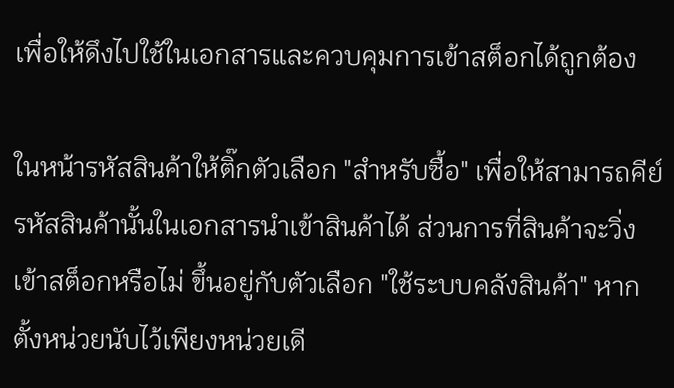เพื่อให้ดึงไปใช้ในเอกสารและควบคุมการเข้าสต็อกได้ถูกต้อง

ในหน้ารหัสสินค้าให้ติ๊กตัวเลือก "สำหรับซื้อ" เพื่อให้สามารถคีย์รหัสสินค้านั้นในเอกสารนำเข้าสินค้าได้ ส่วนการที่สินค้าจะวิ่งเข้าสต็อกหรือไม่ ขึ้นอยู่กับตัวเลือก "ใช้ระบบคลังสินค้า" หากตั้งหน่วยนับไว้เพียงหน่วยเดี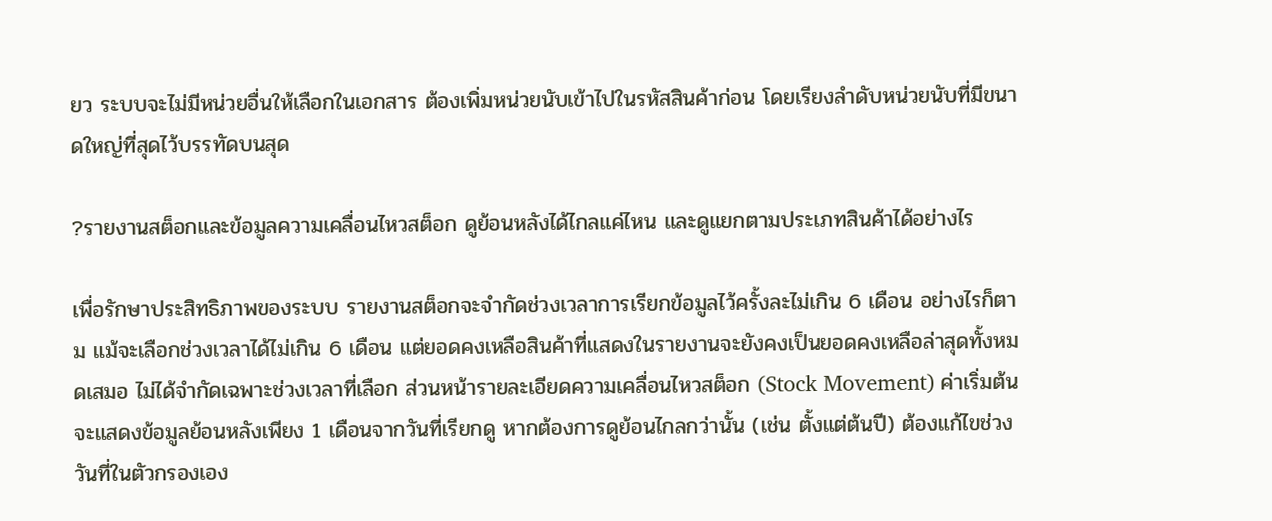ยว ระบบจะไม่มีหน่วยอื่นให้เลือกในเอกสาร ต้องเพิ่มหน่วยนับเข้าไปในรหัสสินค้าก่อน โดยเรียงลำดับหน่วยนับที่มีขนาดใหญ่ที่สุดไว้บรรทัดบนสุด

?รายงานสต็อกและข้อมูลความเคลื่อนไหวสต็อก ดูย้อนหลังได้ไกลแค่ไหน และดูแยกตามประเภทสินค้าได้อย่างไร

เพื่อรักษาประสิทธิภาพของระบบ รายงานสต็อกจะจำกัดช่วงเวลาการเรียกข้อมูลไว้ครั้งละไม่เกิน 6 เดือน อย่างไรก็ตาม แม้จะเลือกช่วงเวลาได้ไม่เกิน 6 เดือน แต่ยอดคงเหลือสินค้าที่แสดงในรายงานจะยังคงเป็นยอดคงเหลือล่าสุดทั้งหมดเสมอ ไม่ได้จำกัดเฉพาะช่วงเวลาที่เลือก ส่วนหน้ารายละเอียดความเคลื่อนไหวสต็อก (Stock Movement) ค่าเริ่มต้นจะแสดงข้อมูลย้อนหลังเพียง 1 เดือนจากวันที่เรียกดู หากต้องการดูย้อนไกลกว่านั้น (เช่น ตั้งแต่ต้นปี) ต้องแก้ไขช่วงวันที่ในตัวกรองเอง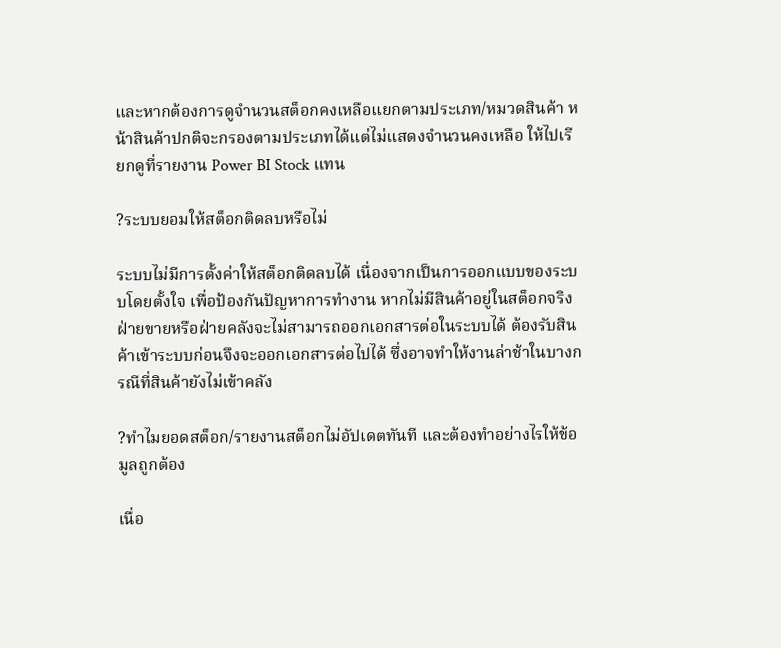และหากต้องการดูจำนวนสต็อกคงเหลือแยกตามประเภท/หมวดสินค้า หน้าสินค้าปกติจะกรองตามประเภทได้แต่ไม่แสดงจำนวนคงเหลือ ให้ไปเรียกดูที่รายงาน Power BI Stock แทน

?ระบบยอมให้สต็อกติดลบหรือไม่

ระบบไม่มีการตั้งค่าให้สต็อกติดลบได้ เนื่องจากเป็นการออกแบบของระบบโดยตั้งใจ เพื่อป้องกันปัญหาการทำงาน หากไม่มีสินค้าอยู่ในสต็อกจริง ฝ่ายขายหรือฝ่ายคลังจะไม่สามารถออกเอกสารต่อในระบบได้ ต้องรับสินค้าเข้าระบบก่อนจึงจะออกเอกสารต่อไปได้ ซึ่งอาจทำให้งานล่าช้าในบางกรณีที่สินค้ายังไม่เข้าคลัง

?ทำไมยอดสต็อก/รายงานสต็อกไม่อัปเดตทันที และต้องทำอย่างไรให้ข้อมูลถูกต้อง

เนื่อ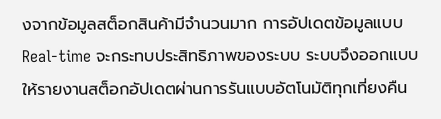งจากข้อมูลสต็อกสินค้ามีจำนวนมาก การอัปเดตข้อมูลแบบ Real-time จะกระทบประสิทธิภาพของระบบ ระบบจึงออกแบบให้รายงานสต็อกอัปเดตผ่านการรันแบบอัตโนมัติทุกเที่ยงคืน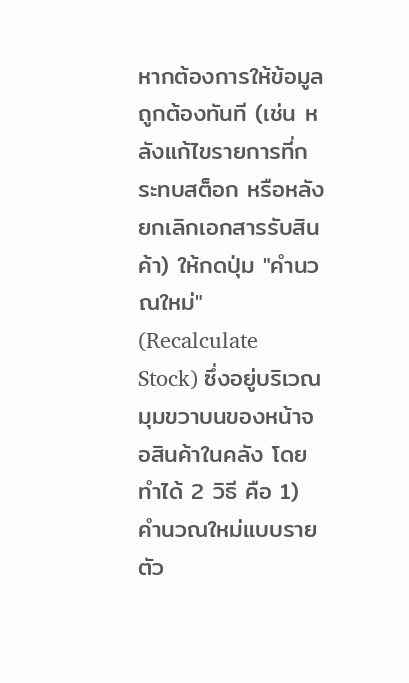หากต้องการให้ข้อมูลถูกต้องทันที (เช่น หลังแก้ไขรายการที่กระทบสต็อก หรือหลังยกเลิกเอกสารรับสินค้า) ให้กดปุ่ม "คำนวณใหม่" (Recalculate Stock) ซึ่งอยู่บริเวณมุมขวาบนของหน้าจอสินค้าในคลัง โดยทำได้ 2 วิธี คือ 1) คำนวณใหม่แบบรายตัว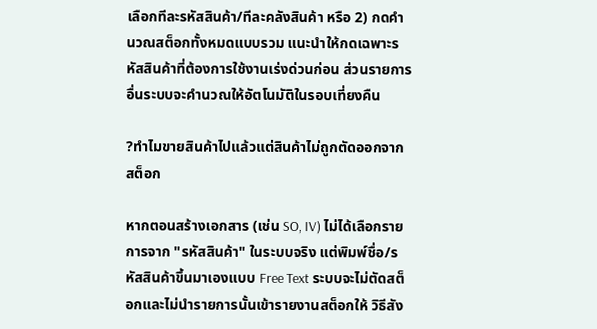เลือกทีละรหัสสินค้า/ทีละคลังสินค้า หรือ 2) กดคำนวณสต็อกทั้งหมดแบบรวม แนะนำให้กดเฉพาะรหัสสินค้าที่ต้องการใช้งานเร่งด่วนก่อน ส่วนรายการอื่นระบบจะคำนวณให้อัตโนมัติในรอบเที่ยงคืน

?ทำไมขายสินค้าไปแล้วแต่สินค้าไม่ถูกตัดออกจากสต็อก

หากตอนสร้างเอกสาร (เช่น SO, IV) ไม่ได้เลือกรายการจาก "รหัสสินค้า" ในระบบจริง แต่พิมพ์ชื่อ/รหัสสินค้าขึ้นมาเองแบบ Free Text ระบบจะไม่ตัดสต็อกและไม่นำรายการนั้นเข้ารายงานสต็อกให้ วิธีสัง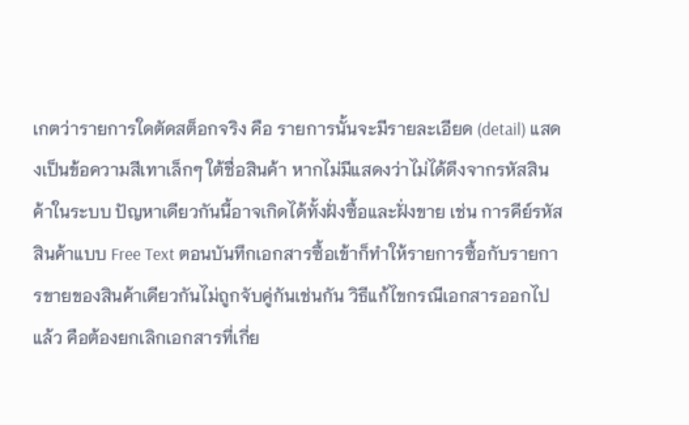เกตว่ารายการใดตัดสต็อกจริง คือ รายการนั้นจะมีรายละเอียด (detail) แสดงเป็นข้อความสีเทาเล็กๆ ใต้ชื่อสินค้า หากไม่มีแสดงว่าไม่ได้ดึงจากรหัสสินค้าในระบบ ปัญหาเดียวกันนี้อาจเกิดได้ทั้งฝั่งซื้อและฝั่งขาย เช่น การคีย์รหัสสินค้าแบบ Free Text ตอนบันทึกเอกสารซื้อเข้าก็ทำให้รายการซื้อกับรายการขายของสินค้าเดียวกันไม่ถูกจับคู่กันเช่นกัน วิธีแก้ไขกรณีเอกสารออกไปแล้ว คือต้องยกเลิกเอกสารที่เกี่ย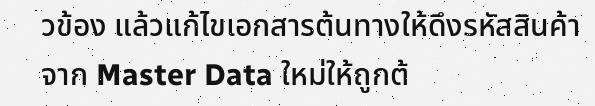วข้อง แล้วแก้ไขเอกสารต้นทางให้ดึงรหัสสินค้าจาก Master Data ใหม่ให้ถูกต้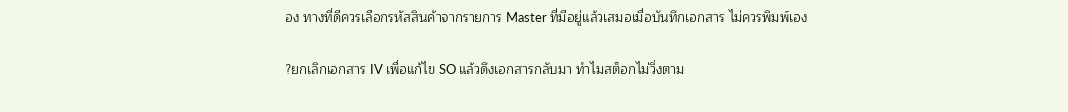อง ทางที่ดีควรเลือกรหัสสินค้าจากรายการ Master ที่มีอยู่แล้วเสมอเมื่อบันทึกเอกสาร ไม่ควรพิมพ์เอง

?ยกเลิกเอกสาร IV เพื่อแก้ไข SO แล้วดึงเอกสารกลับมา ทำไมสต็อกไม่วิ่งตาม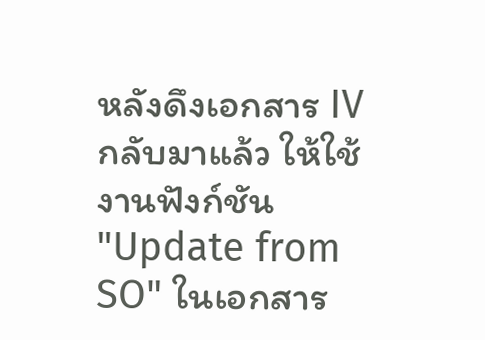หลังดึงเอกสาร IV กลับมาแล้ว ให้ใช้งานฟังก์ชัน "Update from SO" ในเอกสาร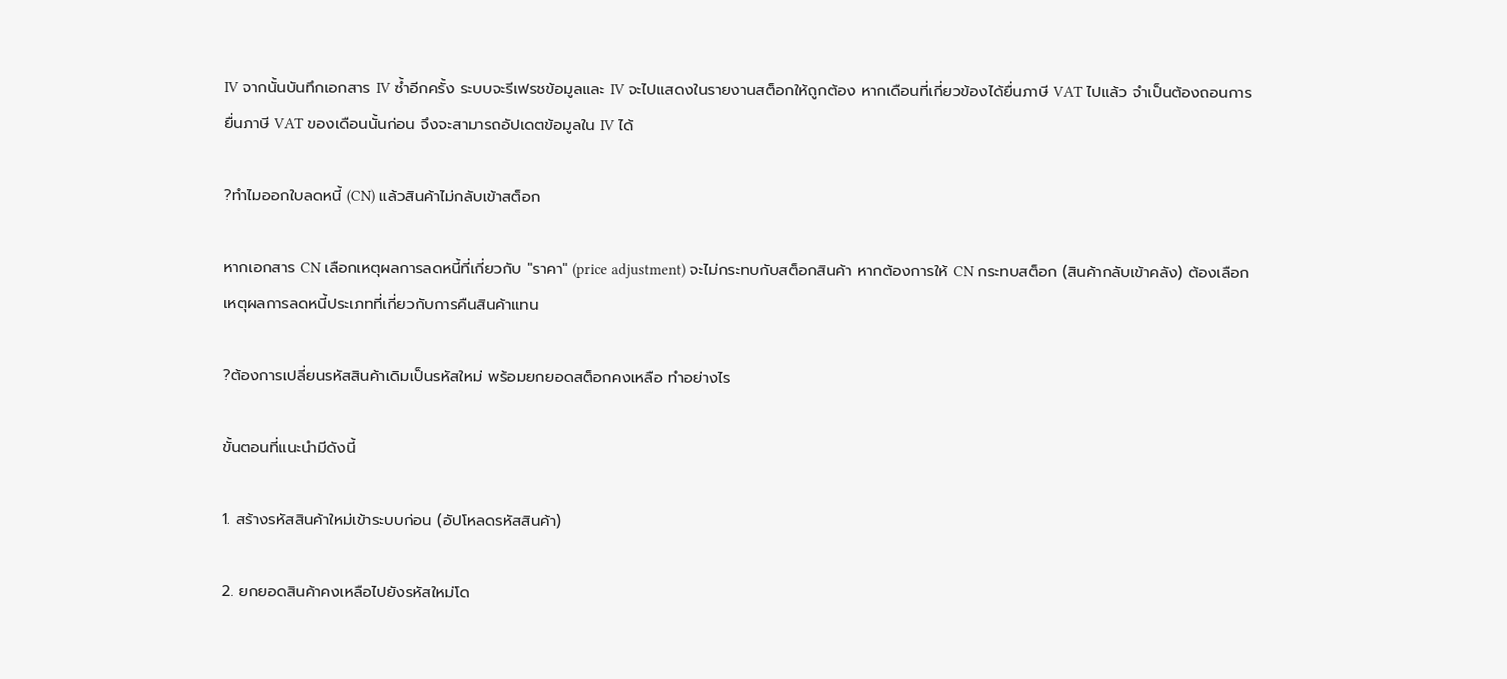IV จากนั้นบันทึกเอกสาร IV ซ้ำอีกครั้ง ระบบจะรีเฟรชข้อมูลและ IV จะไปแสดงในรายงานสต็อกให้ถูกต้อง หากเดือนที่เกี่ยวข้องได้ยื่นภาษี VAT ไปแล้ว จำเป็นต้องถอนการยื่นภาษี VAT ของเดือนนั้นก่อน จึงจะสามารถอัปเดตข้อมูลใน IV ได้

?ทำไมออกใบลดหนี้ (CN) แล้วสินค้าไม่กลับเข้าสต็อก

หากเอกสาร CN เลือกเหตุผลการลดหนี้ที่เกี่ยวกับ "ราคา" (price adjustment) จะไม่กระทบกับสต็อกสินค้า หากต้องการให้ CN กระทบสต็อก (สินค้ากลับเข้าคลัง) ต้องเลือกเหตุผลการลดหนี้ประเภทที่เกี่ยวกับการคืนสินค้าแทน

?ต้องการเปลี่ยนรหัสสินค้าเดิมเป็นรหัสใหม่ พร้อมยกยอดสต็อกคงเหลือ ทำอย่างไร

ขั้นตอนที่แนะนำมีดังนี้

1. สร้างรหัสสินค้าใหม่เข้าระบบก่อน (อัปโหลดรหัสสินค้า)

2. ยกยอดสินค้าคงเหลือไปยังรหัสใหม่โด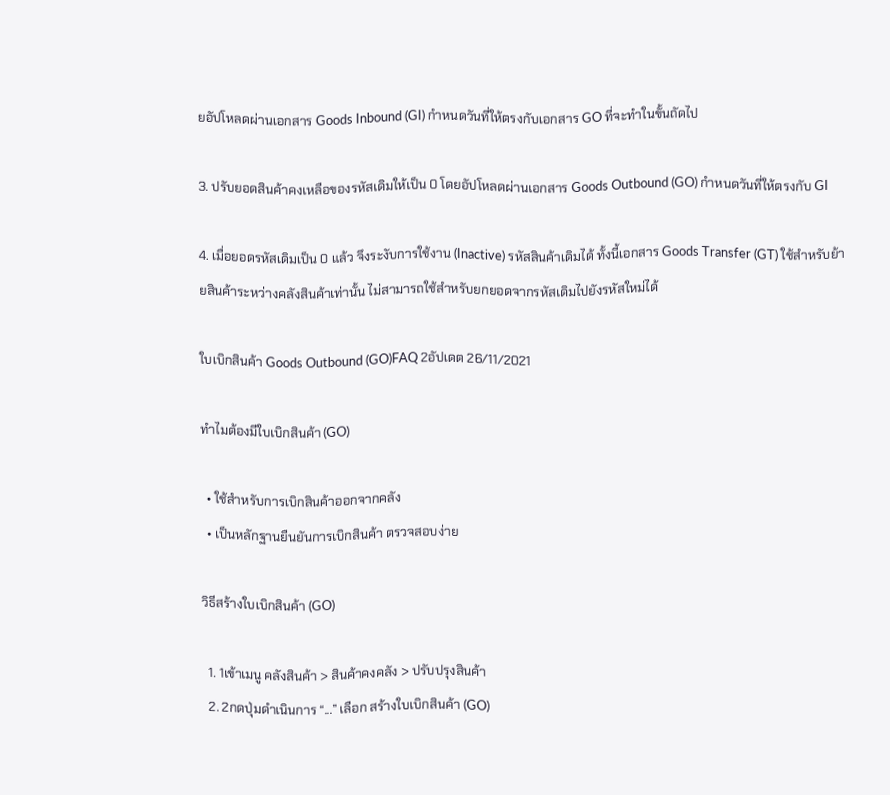ยอัปโหลดผ่านเอกสาร Goods Inbound (GI) กำหนดวันที่ให้ตรงกับเอกสาร GO ที่จะทำในขั้นถัดไป

3. ปรับยอดสินค้าคงเหลือของรหัสเดิมให้เป็น 0 โดยอัปโหลดผ่านเอกสาร Goods Outbound (GO) กำหนดวันที่ให้ตรงกับ GI

4. เมื่อยอดรหัสเดิมเป็น 0 แล้ว จึงระงับการใช้งาน (Inactive) รหัสสินค้าเดิมได้ ทั้งนี้เอกสาร Goods Transfer (GT) ใช้สำหรับย้ายสินค้าระหว่างคลังสินค้าเท่านั้น ไม่สามารถใช้สำหรับยกยอดจากรหัสเดิมไปยังรหัสใหม่ได้

ใบเบิกสินค้า Goods Outbound (GO)FAQ 2อัปเดต 26/11/2021

ทำไมต้องมีใบเบิกสินค้า (GO)

  • ใช้สำหรับการเบิกสินค้าออกจากคลัง
  • เป็นหลักฐานยืนยันการเบิกสินค้า ตรวจสอบง่าย

วิธีสร้างใบเบิกสินค้า (GO)

  1. 1เข้าเมนู คลังสินค้า > สินค้าคงคลัง > ปรับปรุงสินค้า
  2. 2กดปุ่มดำเนินการ “...” เลือก สร้างใบเบิกสินค้า (GO)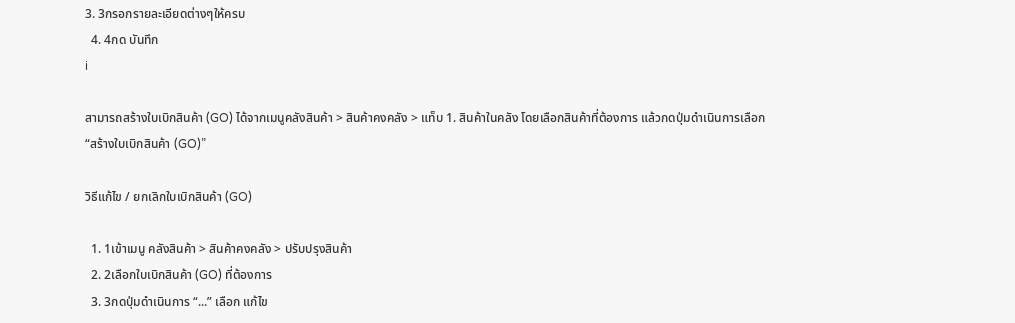3. 3กรอกรายละเอียดต่างๆให้ครบ
  4. 4กด บันทึก
i

สามารถสร้างใบเบิกสินค้า (GO) ได้จากเมนูคลังสินค้า > สินค้าคงคลัง > แท็บ 1. สินค้าในคลัง โดยเลือกสินค้าที่ต้องการ แล้วกดปุ่มดำเนินการเลือก “สร้างใบเบิกสินค้า (GO)”

วิธีแก้ไข / ยกเลิกใบเบิกสินค้า (GO)

  1. 1เข้าเมนู คลังสินค้า > สินค้าคงคลัง > ปรับปรุงสินค้า
  2. 2เลือกใบเบิกสินค้า (GO) ที่ต้องการ
  3. 3กดปุ่มดำเนินการ “...” เลือก แก้ไข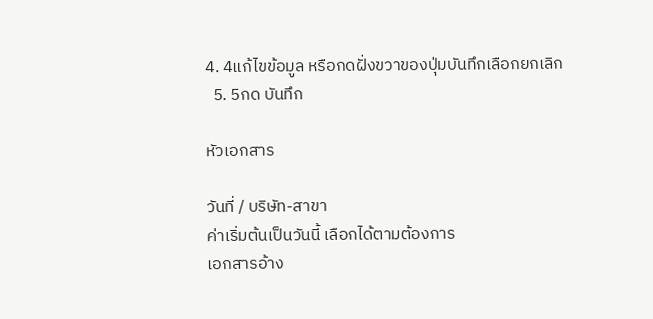4. 4แก้ไขข้อมูล หรือกดฝั่งขวาของปุ่มบันทึกเลือกยกเลิก
  5. 5กด บันทึก

หัวเอกสาร

วันที่ / บริษัท-สาขา
ค่าเริ่มต้นเป็นวันนี้ เลือกได้ตามต้องการ
เอกสารอ้าง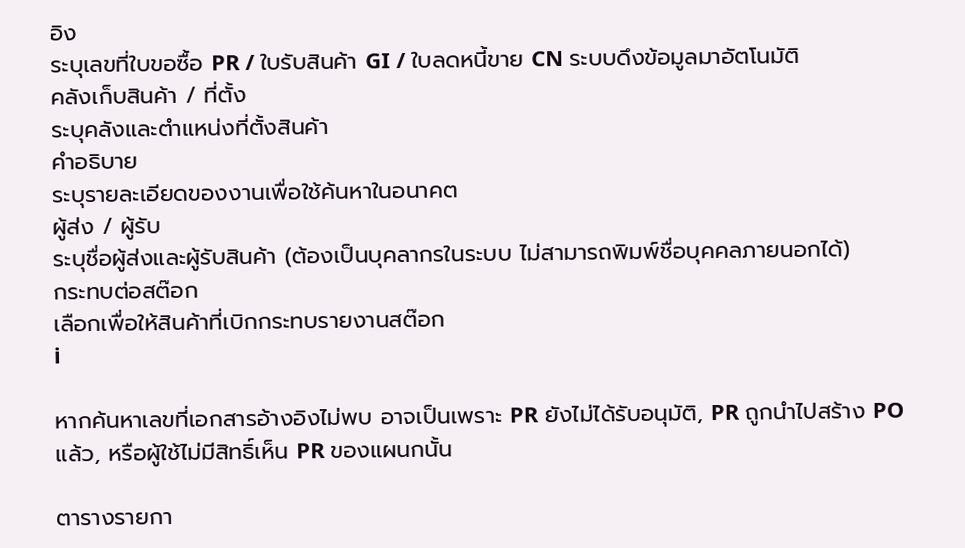อิง
ระบุเลขที่ใบขอซื้อ PR / ใบรับสินค้า GI / ใบลดหนี้ขาย CN ระบบดึงข้อมูลมาอัตโนมัติ
คลังเก็บสินค้า / ที่ตั้ง
ระบุคลังและตำแหน่งที่ตั้งสินค้า
คำอธิบาย
ระบุรายละเอียดของงานเพื่อใช้ค้นหาในอนาคต
ผู้ส่ง / ผู้รับ
ระบุชื่อผู้ส่งและผู้รับสินค้า (ต้องเป็นบุคลากรในระบบ ไม่สามารถพิมพ์ชื่อบุคคลภายนอกได้)
กระทบต่อสต๊อก
เลือกเพื่อให้สินค้าที่เบิกกระทบรายงานสต๊อก
i

หากค้นหาเลขที่เอกสารอ้างอิงไม่พบ อาจเป็นเพราะ PR ยังไม่ได้รับอนุมัติ, PR ถูกนำไปสร้าง PO แล้ว, หรือผู้ใช้ไม่มีสิทธิ์เห็น PR ของแผนกนั้น

ตารางรายกา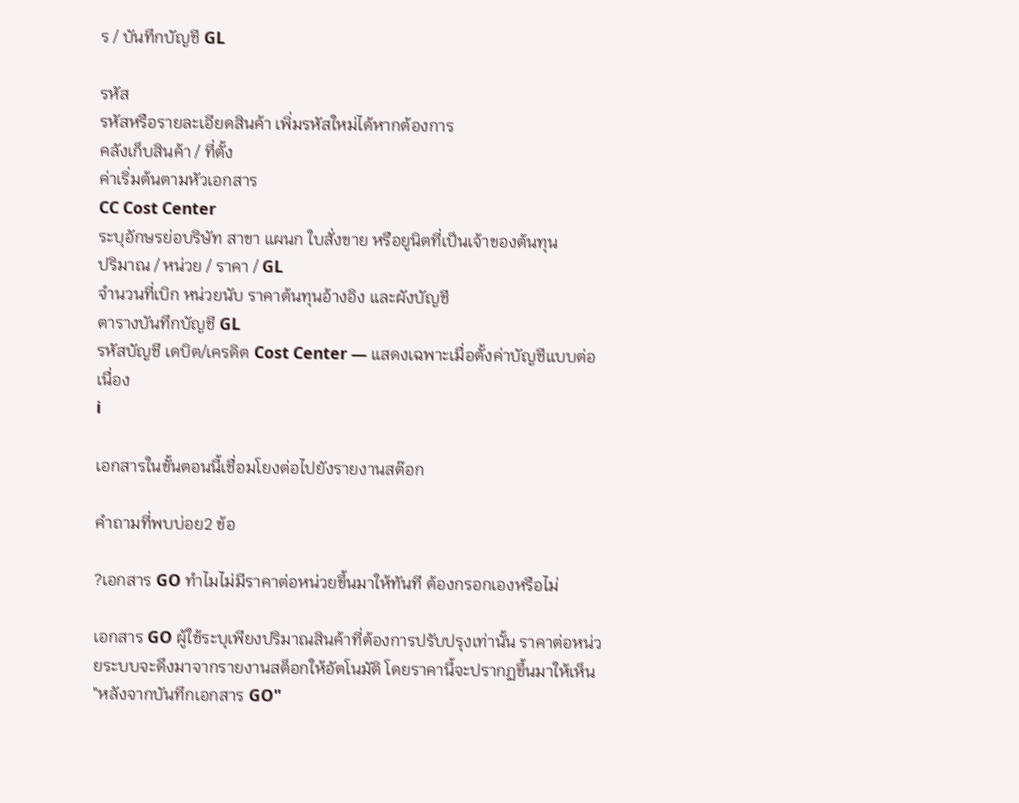ร / บันทึกบัญชี GL

รหัส
รหัสหรือรายละเอียดสินค้า เพิ่มรหัสใหม่ได้หากต้องการ
คลังเก็บสินค้า / ที่ตั้ง
ค่าเริ่มต้นตามหัวเอกสาร
CC Cost Center
ระบุอักษรย่อบริษัท สาขา แผนก ใบสั่งขาย หรือยูนิตที่เป็นเจ้าของต้นทุน
ปริมาณ / หน่วย / ราคา / GL
จำนวนที่เบิก หน่วยนับ ราคาต้นทุนอ้างอิง และผังบัญชี
ตารางบันทึกบัญชี GL
รหัสบัญชี เดบิต/เครดิต Cost Center — แสดงเฉพาะเมื่อตั้งค่าบัญชีแบบต่อเนื่อง
i

เอกสารในขั้นตอนนี้เชื่อมโยงต่อไปยังรายงานสต๊อก

คำถามที่พบบ่อย2 ข้อ

?เอกสาร GO ทำไมไม่มีราคาต่อหน่วยขึ้นมาให้ทันที ต้องกรอกเองหรือไม่

เอกสาร GO ผู้ใช้ระบุเพียงปริมาณสินค้าที่ต้องการปรับปรุงเท่านั้น ราคาต่อหน่วยระบบจะดึงมาจากรายงานสต็อกให้อัตโนมัติ โดยราคานี้จะปรากฏขึ้นมาให้เห็น "หลังจากบันทึกเอกสาร GO"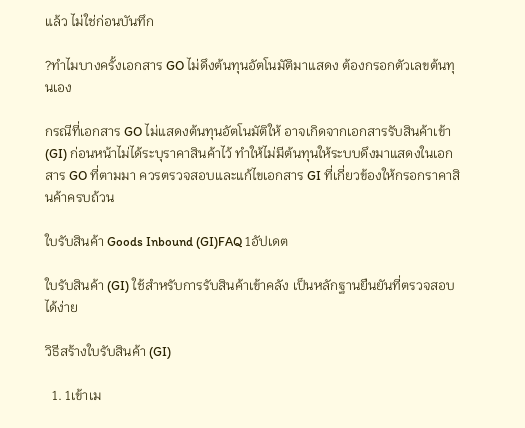แล้ว ไม่ใช่ก่อนบันทึก

?ทำไมบางครั้งเอกสาร GO ไม่ดึงต้นทุนอัตโนมัติมาแสดง ต้องกรอกตัวเลขต้นทุนเอง

กรณีที่เอกสาร GO ไม่แสดงต้นทุนอัตโนมัติให้ อาจเกิดจากเอกสารรับสินค้าเข้า (GI) ก่อนหน้าไม่ได้ระบุราคาสินค้าไว้ ทำให้ไม่มีต้นทุนให้ระบบดึงมาแสดงในเอกสาร GO ที่ตามมา ควรตรวจสอบและแก้ไขเอกสาร GI ที่เกี่ยวข้องให้กรอกราคาสินค้าครบถ้วน

ใบรับสินค้า Goods Inbound (GI)FAQ 1อัปเดต

ใบรับสินค้า (GI) ใช้สำหรับการรับสินค้าเข้าคลัง เป็นหลักฐานยืนยันที่ตรวจสอบได้ง่าย

วิธีสร้างใบรับสินค้า (GI)

  1. 1เข้าเม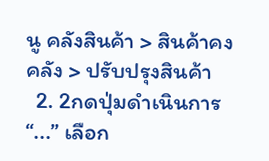นู คลังสินค้า > สินค้าคงคลัง > ปรับปรุงสินค้า
  2. 2กดปุ่มดำเนินการ “...” เลือก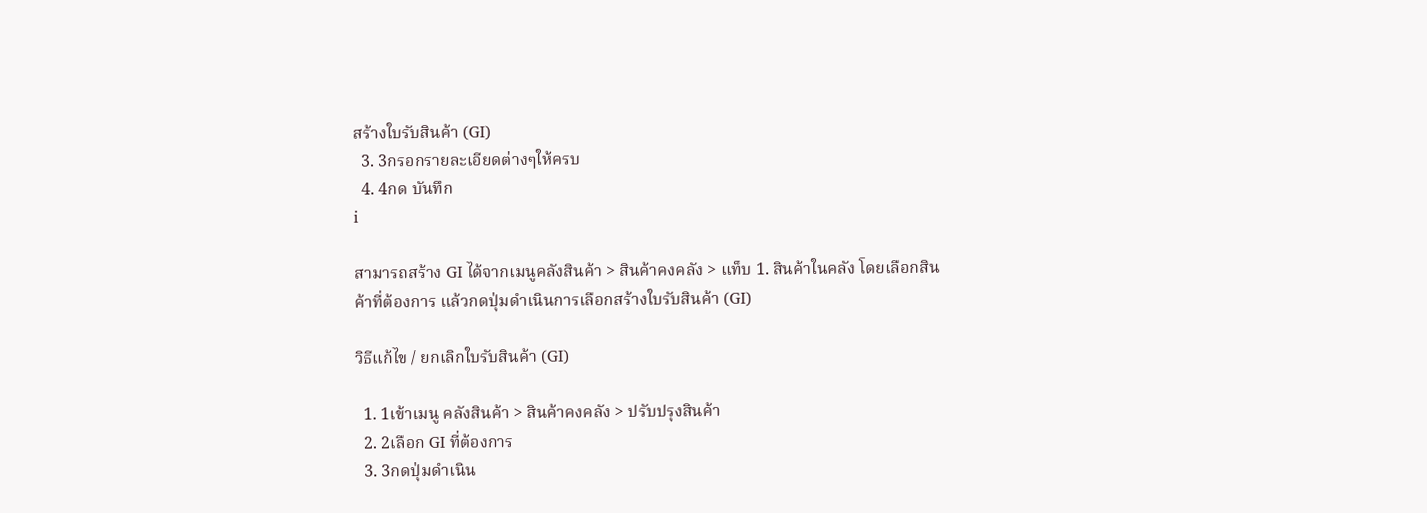สร้างใบรับสินค้า (GI)
  3. 3กรอกรายละเอียดต่างๆให้ครบ
  4. 4กด บันทึก
i

สามารถสร้าง GI ได้จากเมนูคลังสินค้า > สินค้าคงคลัง > แท็บ 1. สินค้าในคลัง โดยเลือกสินค้าที่ต้องการ แล้วกดปุ่มดำเนินการเลือกสร้างใบรับสินค้า (GI)

วิธีแก้ไข / ยกเลิกใบรับสินค้า (GI)

  1. 1เข้าเมนู คลังสินค้า > สินค้าคงคลัง > ปรับปรุงสินค้า
  2. 2เลือก GI ที่ต้องการ
  3. 3กดปุ่มดำเนิน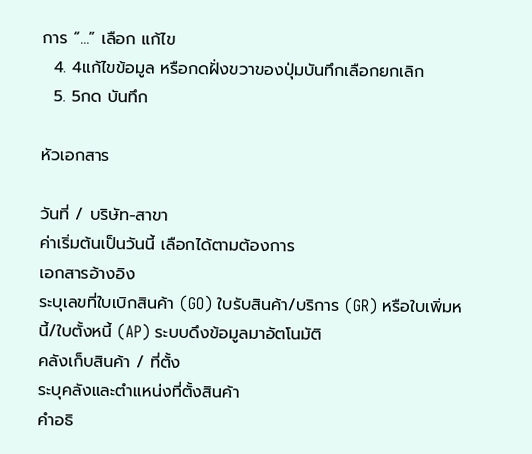การ “...” เลือก แก้ไข
  4. 4แก้ไขข้อมูล หรือกดฝั่งขวาของปุ่มบันทึกเลือกยกเลิก
  5. 5กด บันทึก

หัวเอกสาร

วันที่ / บริษัท-สาขา
ค่าเริ่มต้นเป็นวันนี้ เลือกได้ตามต้องการ
เอกสารอ้างอิง
ระบุเลขที่ใบเบิกสินค้า (GO) ใบรับสินค้า/บริการ (GR) หรือใบเพิ่มหนี้/ใบตั้งหนี้ (AP) ระบบดึงข้อมูลมาอัตโนมัติ
คลังเก็บสินค้า / ที่ตั้ง
ระบุคลังและตำแหน่งที่ตั้งสินค้า
คำอธิ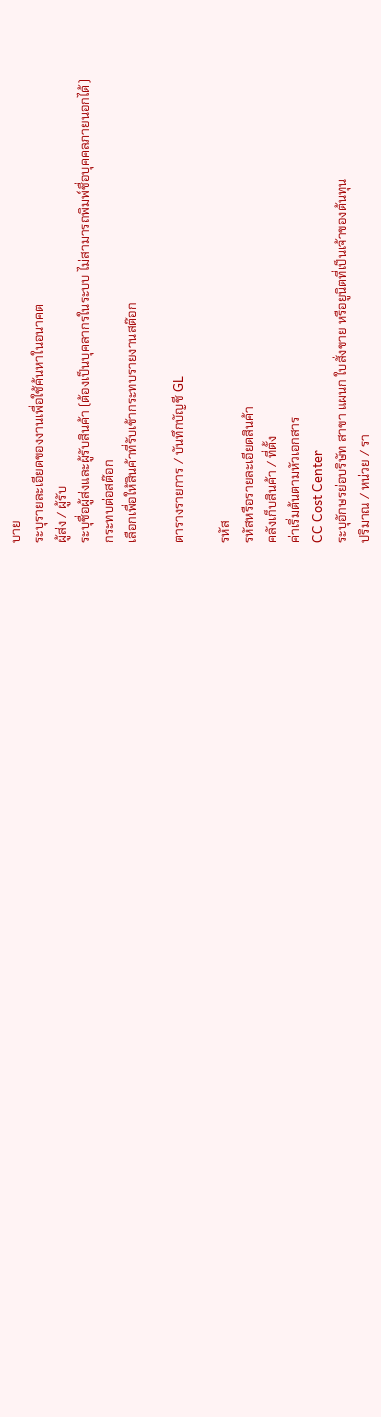บาย
ระบุรายละเอียดของงานเพื่อใช้ค้นหาในอนาคต
ผู้ส่ง / ผู้รับ
ระบุชื่อผู้ส่งและผู้รับสินค้า (ต้องเป็นบุคลากรในระบบ ไม่สามารถพิมพ์ชื่อบุคคลภายนอกได้)
กระทบต่อสต๊อก
เลือกเพื่อให้สินค้าที่รับเข้ากระทบรายงานสต๊อก

ตารางรายการ / บันทึกบัญชี GL

รหัส
รหัสหรือรายละเอียดสินค้า
คลังเก็บสินค้า / ที่ตั้ง
ค่าเริ่มต้นตามหัวเอกสาร
CC Cost Center
ระบุอักษรย่อบริษัท สาขา แผนก ใบสั่งขาย หรือยูนิตที่เป็นเจ้าของต้นทุน
ปริมาณ / หน่วย / รา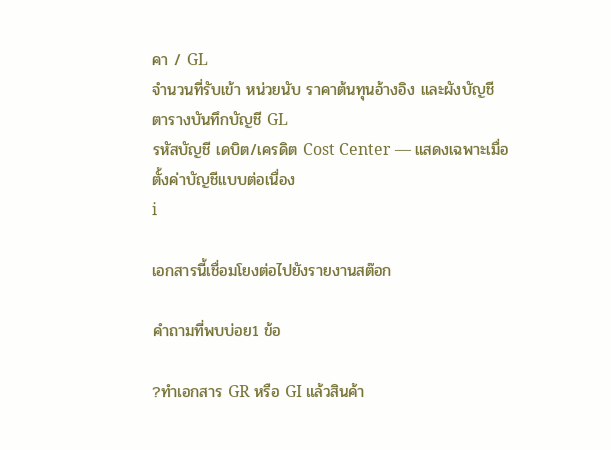คา / GL
จำนวนที่รับเข้า หน่วยนับ ราคาต้นทุนอ้างอิง และผังบัญชี
ตารางบันทึกบัญชี GL
รหัสบัญชี เดบิต/เครดิต Cost Center — แสดงเฉพาะเมื่อตั้งค่าบัญชีแบบต่อเนื่อง
i

เอกสารนี้เชื่อมโยงต่อไปยังรายงานสต๊อก

คำถามที่พบบ่อย1 ข้อ

?ทำเอกสาร GR หรือ GI แล้วสินค้า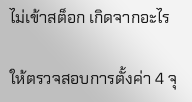ไม่เข้าสต็อก เกิดจากอะไร

ให้ตรวจสอบการตั้งค่า 4 จุ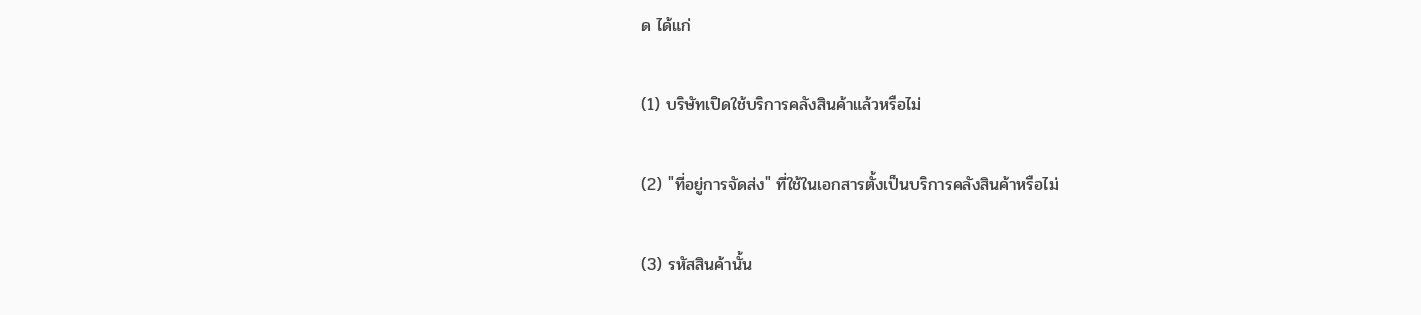ด ได้แก่

(1) บริษัทเปิดใช้บริการคลังสินค้าแล้วหรือไม่

(2) "ที่อยู่การจัดส่ง" ที่ใช้ในเอกสารตั้งเป็นบริการคลังสินค้าหรือไม่

(3) รหัสสินค้านั้น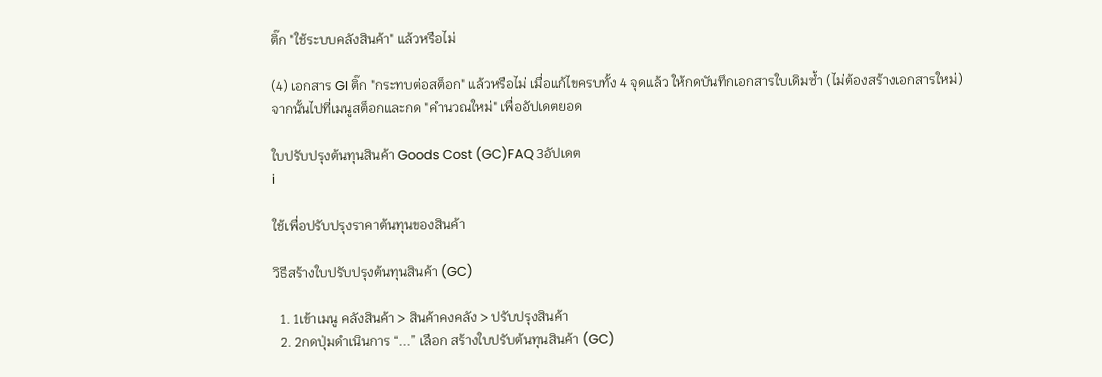ติ๊ก "ใช้ระบบคลังสินค้า" แล้วหรือไม่

(4) เอกสาร GI ติ๊ก "กระทบต่อสต็อก" แล้วหรือไม่ เมื่อแก้ไขครบทั้ง 4 จุดแล้ว ให้กดบันทึกเอกสารใบเดิมซ้ำ (ไม่ต้องสร้างเอกสารใหม่) จากนั้นไปที่เมนูสต็อกและกด "คำนวณใหม่" เพื่ออัปเดตยอด

ใบปรับปรุงต้นทุนสินค้า Goods Cost (GC)FAQ 3อัปเดต
i

ใช้เพื่อปรับปรุงราคาต้นทุนของสินค้า

วิธีสร้างใบปรับปรุงต้นทุนสินค้า (GC)

  1. 1เข้าเมนู คลังสินค้า > สินค้าคงคลัง > ปรับปรุงสินค้า
  2. 2กดปุ่มดำเนินการ “...” เลือก สร้างใบปรับต้นทุนสินค้า (GC)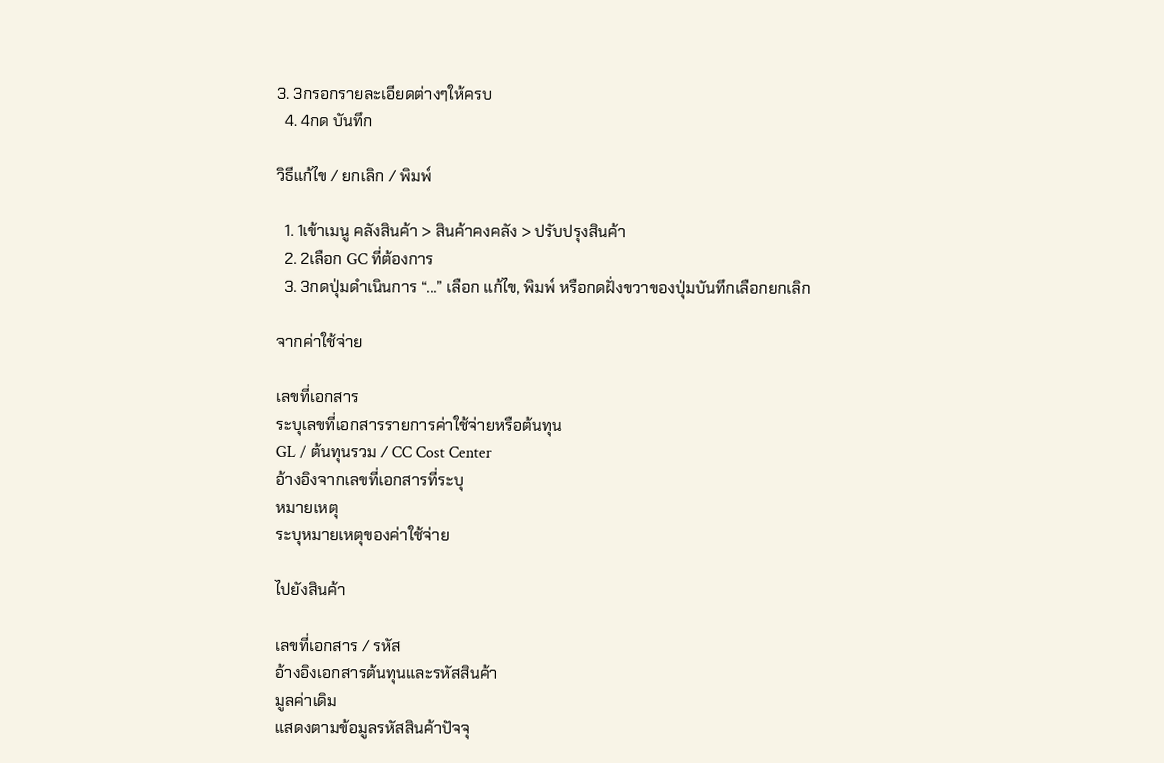3. 3กรอกรายละเอียดต่างๆให้ครบ
  4. 4กด บันทึก

วิธีแก้ไข / ยกเลิก / พิมพ์

  1. 1เข้าเมนู คลังสินค้า > สินค้าคงคลัง > ปรับปรุงสินค้า
  2. 2เลือก GC ที่ต้องการ
  3. 3กดปุ่มดำเนินการ “...” เลือก แก้ไข, พิมพ์ หรือกดฝั่งขวาของปุ่มบันทึกเลือกยกเลิก

จากค่าใช้จ่าย

เลขที่เอกสาร
ระบุเลขที่เอกสารรายการค่าใช้จ่ายหรือต้นทุน
GL / ต้นทุนรวม / CC Cost Center
อ้างอิงจากเลขที่เอกสารที่ระบุ
หมายเหตุ
ระบุหมายเหตุของค่าใช้จ่าย

ไปยังสินค้า

เลขที่เอกสาร / รหัส
อ้างอิงเอกสารต้นทุนและรหัสสินค้า
มูลค่าเดิม
แสดงตามข้อมูลรหัสสินค้าปัจจุ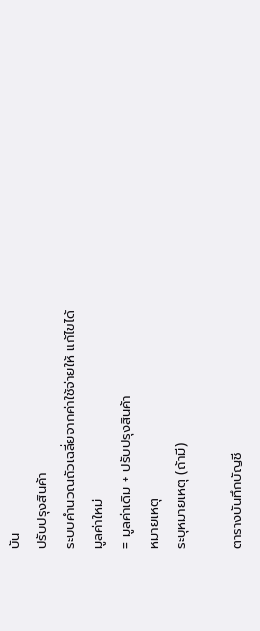บัน
ปรับปรุงสินค้า
ระบบคำนวณถัวเฉลี่ยจากค่าใช้จ่ายให้ แก้ไขได้
มูลค่าใหม่
= มูลค่าเดิม + ปรับปรุงสินค้า
หมายเหตุ
ระบุหมายเหตุ (ถ้ามี)

ตารางบันทึกบัญชี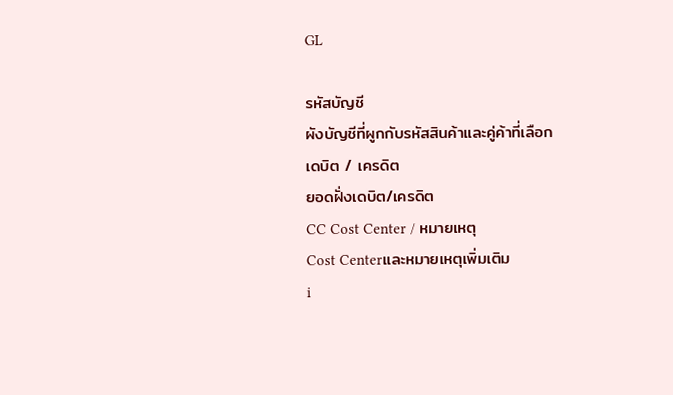GL

รหัสบัญชี
ผังบัญชีที่ผูกกับรหัสสินค้าและคู่ค้าที่เลือก
เดบิต / เครดิต
ยอดฝั่งเดบิต/เครดิต
CC Cost Center / หมายเหตุ
Cost Centerและหมายเหตุเพิ่มเติม
i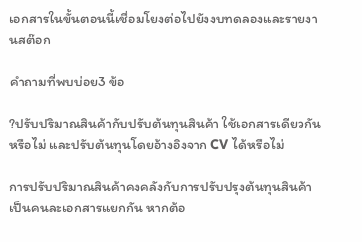เอกสารในขั้นตอนนี้เชื่อมโยงต่อไปยังงบทดลองและรายงานสต๊อก

คำถามที่พบบ่อย3 ข้อ

?ปรับปริมาณสินค้ากับปรับต้นทุนสินค้า ใช้เอกสารเดียวกันหรือไม่ และปรับต้นทุนโดยอ้างอิงจาก CV ได้หรือไม่

การปรับปริมาณสินค้าคงคลังกับการปรับปรุงต้นทุนสินค้าเป็นคนละเอกสารแยกกัน หากต้อ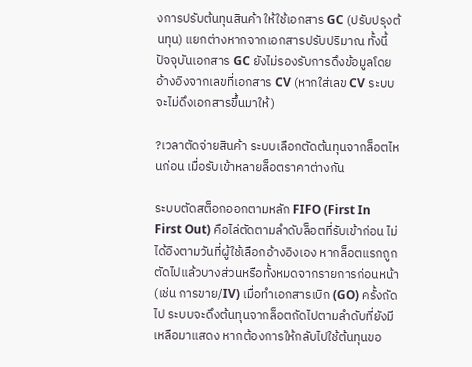งการปรับต้นทุนสินค้า ให้ใช้เอกสาร GC (ปรับปรุงต้นทุน) แยกต่างหากจากเอกสารปรับปริมาณ ทั้งนี้ ปัจจุบันเอกสาร GC ยังไม่รองรับการดึงข้อมูลโดยอ้างอิงจากเลขที่เอกสาร CV (หากใส่เลข CV ระบบจะไม่ดึงเอกสารขึ้นมาให้)

?เวลาตัดจ่ายสินค้า ระบบเลือกตัดต้นทุนจากล็อตไหนก่อน เมื่อรับเข้าหลายล็อตราคาต่างกัน

ระบบตัดสต็อกออกตามหลัก FIFO (First In First Out) คือไล่ตัดตามลำดับล็อตที่รับเข้าก่อน ไม่ได้อิงตามวันที่ผู้ใช้เลือกอ้างอิงเอง หากล็อตแรกถูกตัดไปแล้วบางส่วนหรือทั้งหมดจากรายการก่อนหน้า (เช่น การขาย/IV) เมื่อทำเอกสารเบิก (GO) ครั้งถัดไป ระบบจะดึงต้นทุนจากล็อตถัดไปตามลำดับที่ยังมีเหลือมาแสดง หากต้องการให้กลับไปใช้ต้นทุนขอ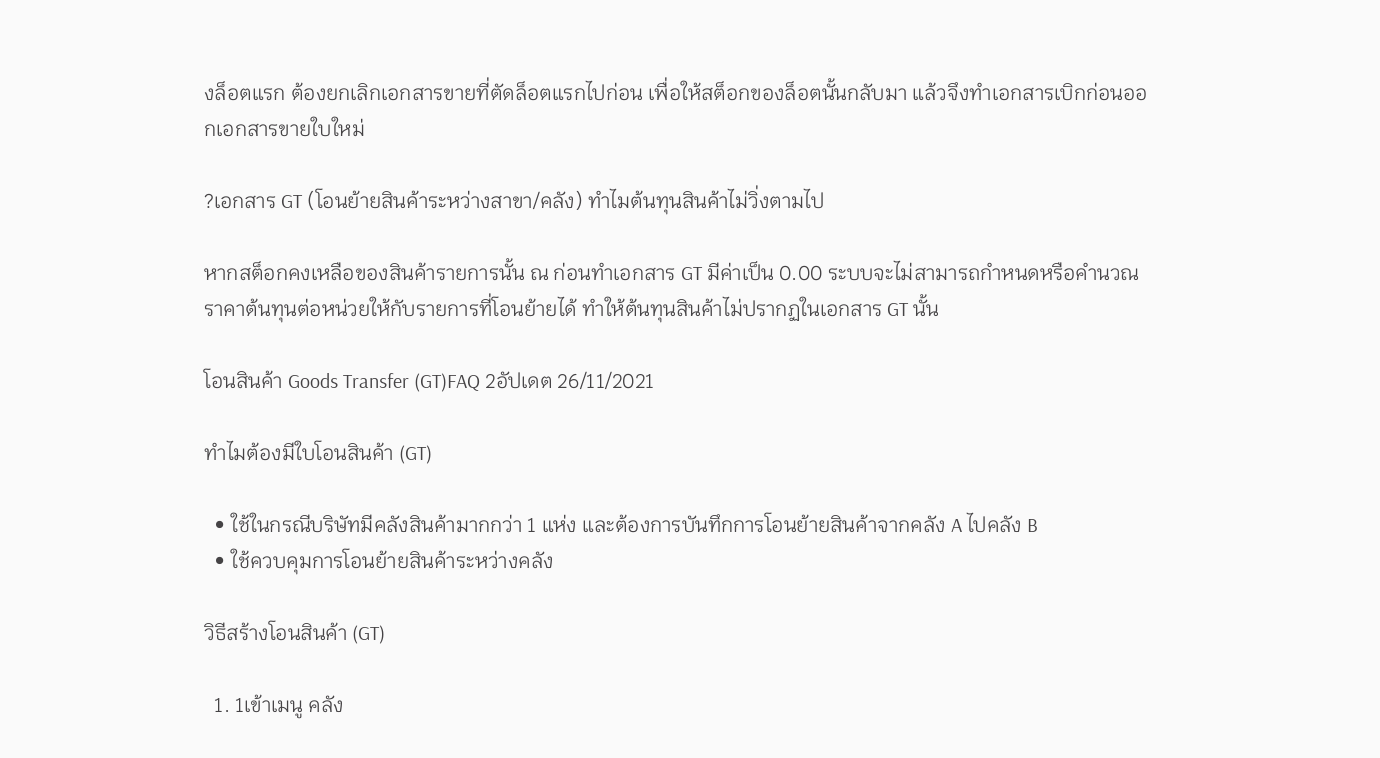งล็อตแรก ต้องยกเลิกเอกสารขายที่ตัดล็อตแรกไปก่อน เพื่อให้สต็อกของล็อตนั้นกลับมา แล้วจึงทำเอกสารเบิกก่อนออกเอกสารขายใบใหม่

?เอกสาร GT (โอนย้ายสินค้าระหว่างสาขา/คลัง) ทำไมต้นทุนสินค้าไม่วิ่งตามไป

หากสต็อกคงเหลือของสินค้ารายการนั้น ณ ก่อนทำเอกสาร GT มีค่าเป็น 0.00 ระบบจะไม่สามารถกำหนดหรือคำนวณราคาต้นทุนต่อหน่วยให้กับรายการที่โอนย้ายได้ ทำให้ต้นทุนสินค้าไม่ปรากฏในเอกสาร GT นั้น

โอนสินค้า Goods Transfer (GT)FAQ 2อัปเดต 26/11/2021

ทำไมต้องมีใบโอนสินค้า (GT)

  • ใช้ในกรณีบริษัทมีคลังสินค้ามากกว่า 1 แห่ง และต้องการบันทึกการโอนย้ายสินค้าจากคลัง A ไปคลัง B
  • ใช้ควบคุมการโอนย้ายสินค้าระหว่างคลัง

วิธีสร้างโอนสินค้า (GT)

  1. 1เข้าเมนู คลัง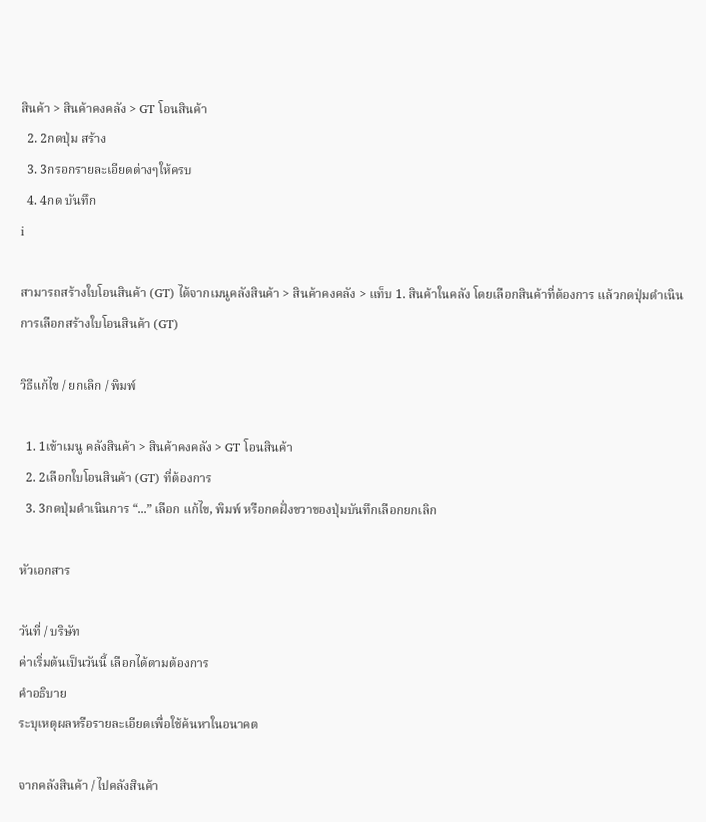สินค้า > สินค้าคงคลัง > GT โอนสินค้า
  2. 2กดปุ่ม สร้าง
  3. 3กรอกรายละเอียดต่างๆให้ครบ
  4. 4กด บันทึก
i

สามารถสร้างใบโอนสินค้า (GT) ได้จากเมนูคลังสินค้า > สินค้าคงคลัง > แท็บ 1. สินค้าในคลัง โดยเลือกสินค้าที่ต้องการ แล้วกดปุ่มดำเนินการเลือกสร้างใบโอนสินค้า (GT)

วิธีแก้ไข / ยกเลิก / พิมพ์

  1. 1เข้าเมนู คลังสินค้า > สินค้าคงคลัง > GT โอนสินค้า
  2. 2เลือกใบโอนสินค้า (GT) ที่ต้องการ
  3. 3กดปุ่มดำเนินการ “...” เลือก แก้ไข, พิมพ์ หรือกดฝั่งขวาของปุ่มบันทึกเลือกยกเลิก

หัวเอกสาร

วันที่ / บริษัท
ค่าเริ่มต้นเป็นวันนี้ เลือกได้ตามต้องการ
คำอธิบาย
ระบุเหตุผลหรือรายละเอียดเพื่อใช้ค้นหาในอนาคต

จากคลังสินค้า / ไปคลังสินค้า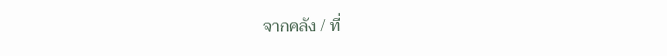จากคลัง / ที่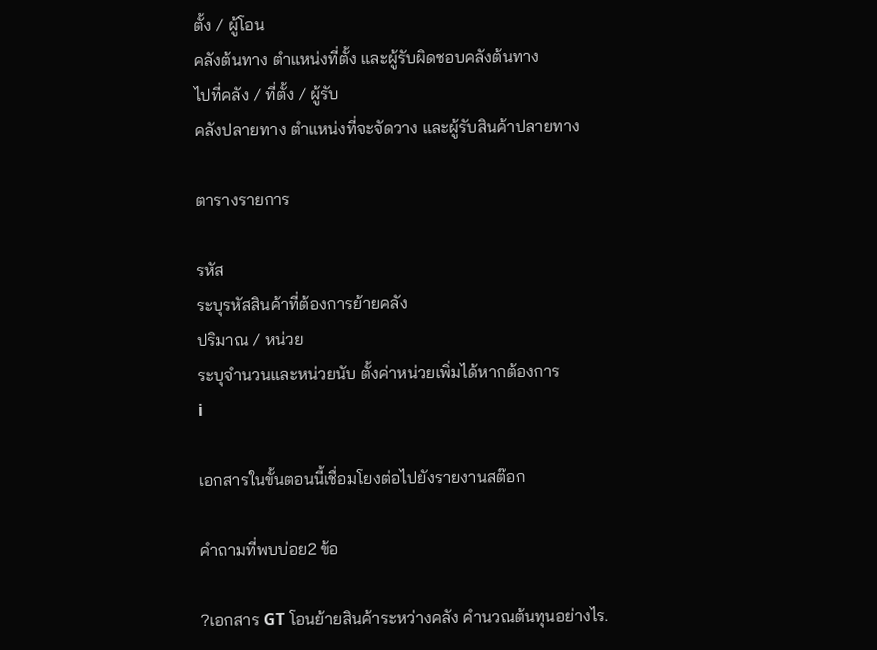ตั้ง / ผู้โอน
คลังต้นทาง ตำแหน่งที่ตั้ง และผู้รับผิดชอบคลังต้นทาง
ไปที่คลัง / ที่ตั้ง / ผู้รับ
คลังปลายทาง ตำแหน่งที่จะจัดวาง และผู้รับสินค้าปลายทาง

ตารางรายการ

รหัส
ระบุรหัสสินค้าที่ต้องการย้ายคลัง
ปริมาณ / หน่วย
ระบุจำนวนและหน่วยนับ ตั้งค่าหน่วยเพิ่มได้หากต้องการ
i

เอกสารในขั้นตอนนี้เชื่อมโยงต่อไปยังรายงานสต๊อก

คำถามที่พบบ่อย2 ข้อ

?เอกสาร GT โอนย้ายสินค้าระหว่างคลัง คำนวณต้นทุนอย่างไร.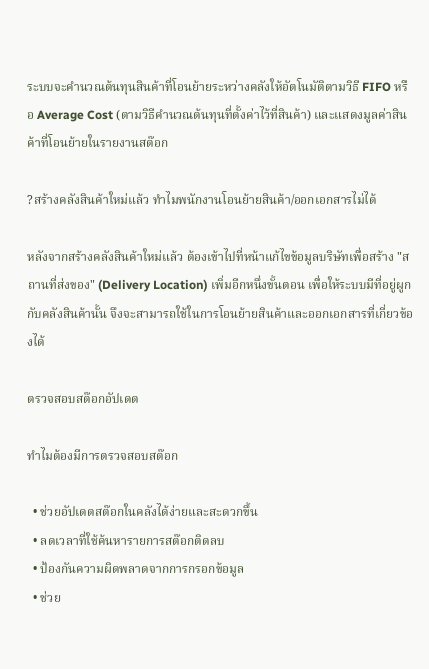ระบบจะคำนวณต้นทุนสินค้าที่โอนย้ายระหว่างคลังให้อัตโนมัติตามวิธี FIFO หรือ Average Cost (ตามวิธีคำนวณต้นทุนที่ตั้งค่าไว้ที่สินค้า) และแสดงมูลค่าสินค้าที่โอนย้ายในรายงานสต๊อก

?สร้างคลังสินค้าใหม่แล้ว ทำไมพนักงานโอนย้ายสินค้า/ออกเอกสารไม่ได้

หลังจากสร้างคลังสินค้าใหม่แล้ว ต้องเข้าไปที่หน้าแก้ไขข้อมูลบริษัทเพื่อสร้าง "สถานที่ส่งของ" (Delivery Location) เพิ่มอีกหนึ่งขั้นตอน เพื่อให้ระบบมีที่อยู่ผูกกับคลังสินค้านั้น จึงจะสามารถใช้ในการโอนย้ายสินค้าและออกเอกสารที่เกี่ยวข้องได้

ตรวจสอบสต๊อกอัปเดต

ทำไมต้องมีการตรวจสอบสต๊อก

  • ช่วยอัปเดตสต๊อกในคลังได้ง่ายและสะดวกขึ้น
  • ลดเวลาที่ใช้ค้นหารายการสต๊อกติดลบ
  • ป้องกันความผิดพลาดจากการกรอกข้อมูล
  • ช่วย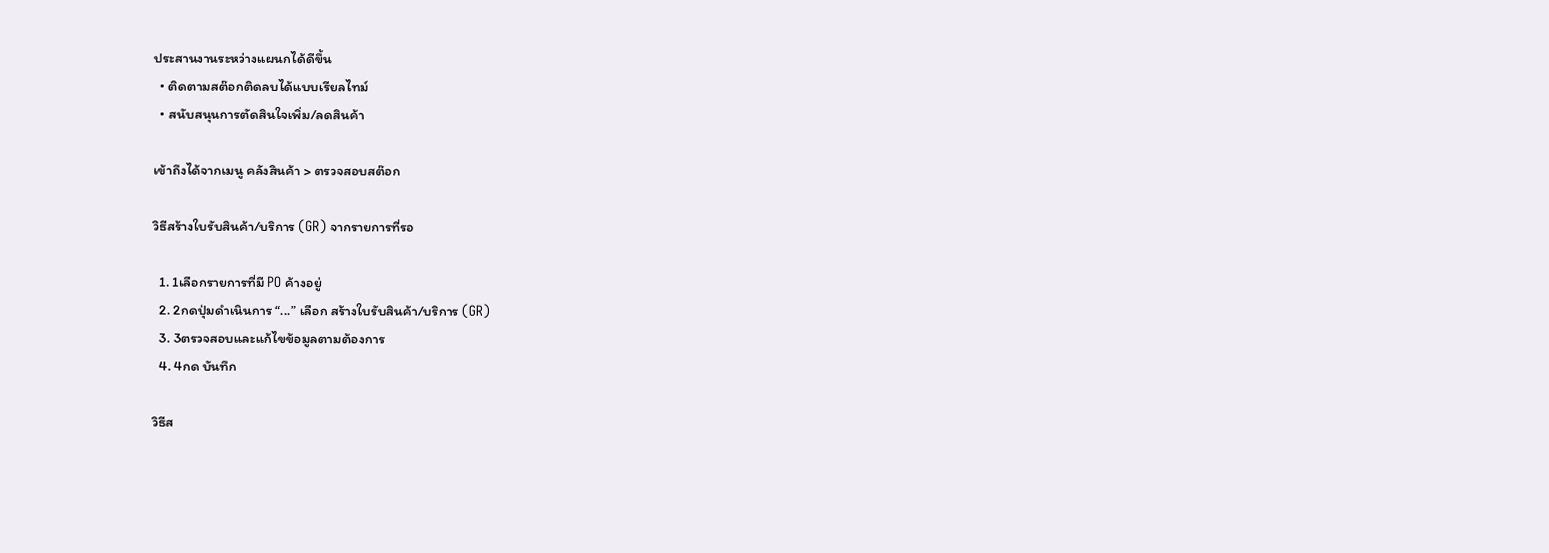ประสานงานระหว่างแผนกได้ดีขึ้น
  • ติดตามสต๊อกติดลบได้แบบเรียลไทม์
  • สนับสนุนการตัดสินใจเพิ่ม/ลดสินค้า

เข้าถึงได้จากเมนู คลังสินค้า > ตรวจสอบสต๊อก

วิธีสร้างใบรับสินค้า/บริการ (GR) จากรายการที่รอ

  1. 1เลือกรายการที่มี PO ค้างอยู่
  2. 2กดปุ่มดำเนินการ “...” เลือก สร้างใบรับสินค้า/บริการ (GR)
  3. 3ตรวจสอบและแก้ไขข้อมูลตามต้องการ
  4. 4กด บันทึก

วิธีส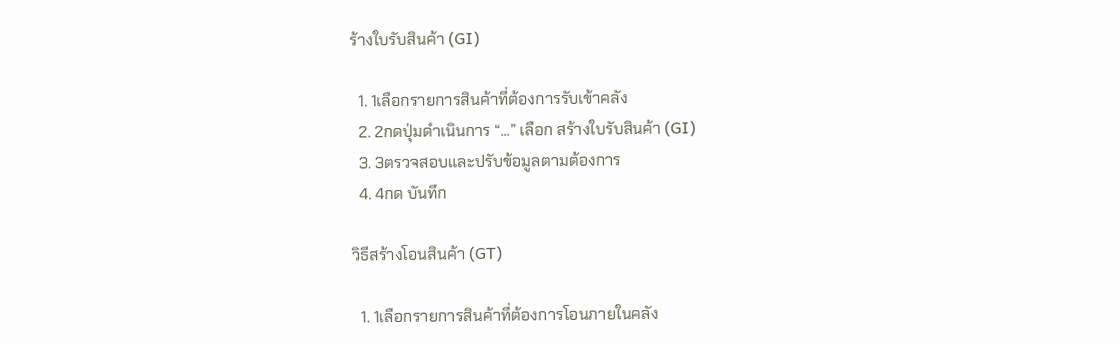ร้างใบรับสินค้า (GI)

  1. 1เลือกรายการสินค้าที่ต้องการรับเข้าคลัง
  2. 2กดปุ่มดำเนินการ “...” เลือก สร้างใบรับสินค้า (GI)
  3. 3ตรวจสอบและปรับข้อมูลตามต้องการ
  4. 4กด บันทึก

วิธีสร้างโอนสินค้า (GT)

  1. 1เลือกรายการสินค้าที่ต้องการโอนภายในคลัง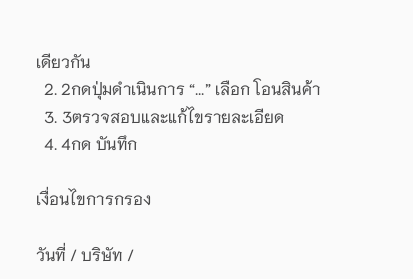เดียวกัน
  2. 2กดปุ่มดำเนินการ “...” เลือก โอนสินค้า
  3. 3ตรวจสอบและแก้ไขรายละเอียด
  4. 4กด บันทึก

เงื่อนไขการกรอง

วันที่ / บริษัท /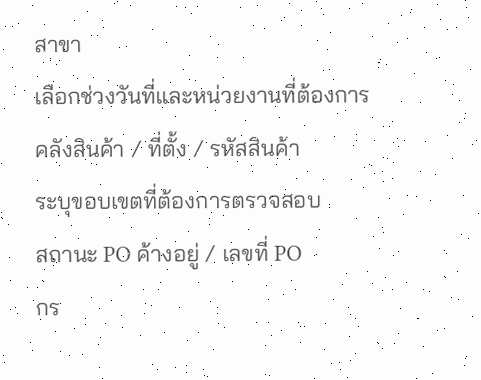สาขา
เลือกช่วงวันที่และหน่วยงานที่ต้องการ
คลังสินค้า / ที่ตั้ง / รหัสสินค้า
ระบุขอบเขตที่ต้องการตรวจสอบ
สถานะ PO ค้างอยู่ / เลขที่ PO
กร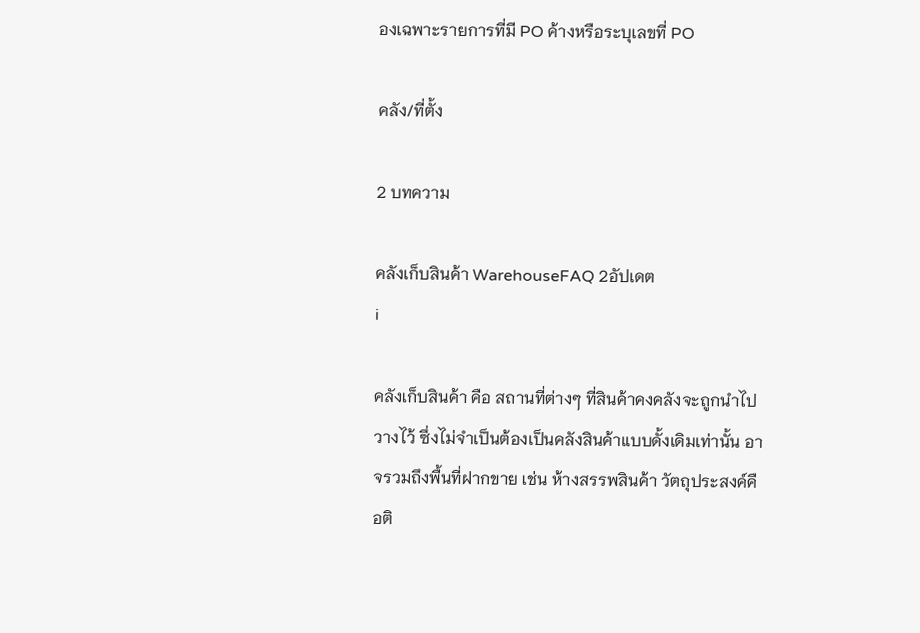องเฉพาะรายการที่มี PO ค้างหรือระบุเลขที่ PO

คลัง/ที่ตั้ง

2 บทความ

คลังเก็บสินค้า WarehouseFAQ 2อัปเดต
i

คลังเก็บสินค้า คือ สถานที่ต่างๆ ที่สินค้าคงคลังจะถูกนำไปวางไว้ ซึ่งไม่จำเป็นต้องเป็นคลังสินค้าแบบดั้งเดิมเท่านั้น อาจรวมถึงพื้นที่ฝากขาย เช่น ห้างสรรพสินค้า วัตถุประสงค์คือติ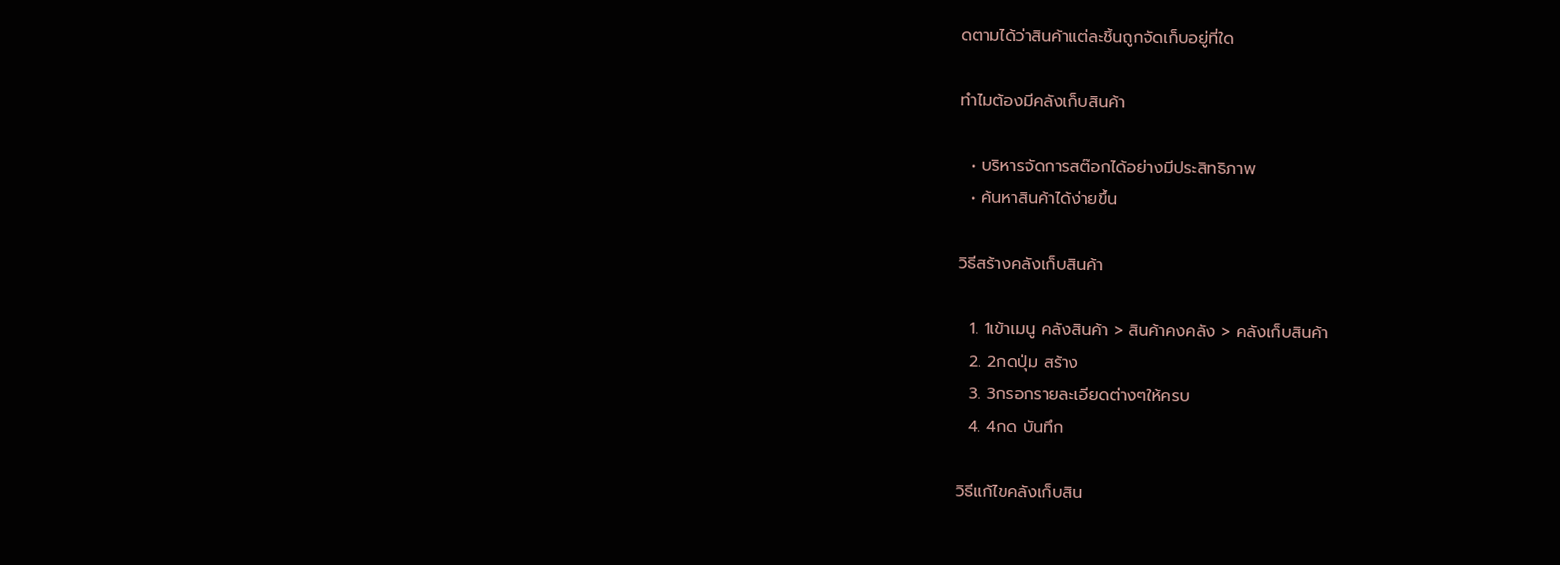ดตามได้ว่าสินค้าแต่ละชิ้นถูกจัดเก็บอยู่ที่ใด

ทำไมต้องมีคลังเก็บสินค้า

  • บริหารจัดการสต๊อกได้อย่างมีประสิทธิภาพ
  • ค้นหาสินค้าได้ง่ายขึ้น

วิธีสร้างคลังเก็บสินค้า

  1. 1เข้าเมนู คลังสินค้า > สินค้าคงคลัง > คลังเก็บสินค้า
  2. 2กดปุ่ม สร้าง
  3. 3กรอกรายละเอียดต่างๆให้ครบ
  4. 4กด บันทึก

วิธีแก้ไขคลังเก็บสิน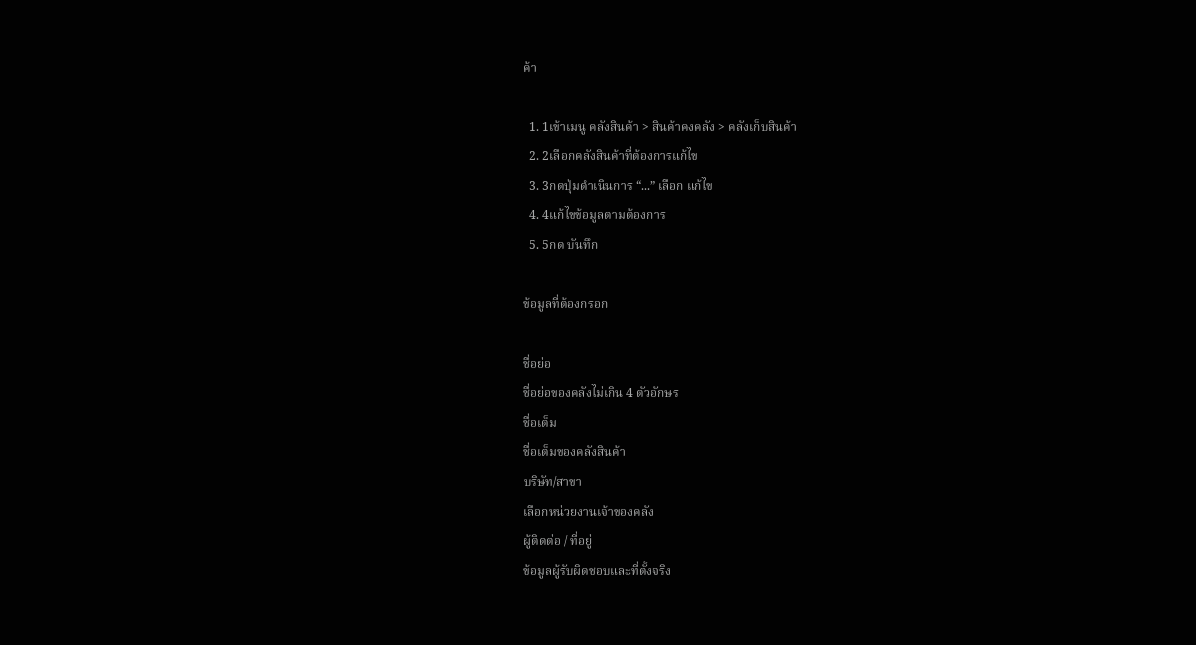ค้า

  1. 1เข้าเมนู คลังสินค้า > สินค้าคงคลัง > คลังเก็บสินค้า
  2. 2เลือกคลังสินค้าที่ต้องการแก้ไข
  3. 3กดปุ่มดำเนินการ “...” เลือก แก้ไข
  4. 4แก้ไขข้อมูลตามต้องการ
  5. 5กด บันทึก

ข้อมูลที่ต้องกรอก

ชื่อย่อ
ชื่อย่อของคลังไม่เกิน 4 ตัวอักษร
ชื่อเต็ม
ชื่อเต็มของคลังสินค้า
บริษัท/สาขา
เลือกหน่วยงานเจ้าของคลัง
ผู้ติดต่อ / ที่อยู่
ข้อมูลผู้รับผิดชอบและที่ตั้งจริง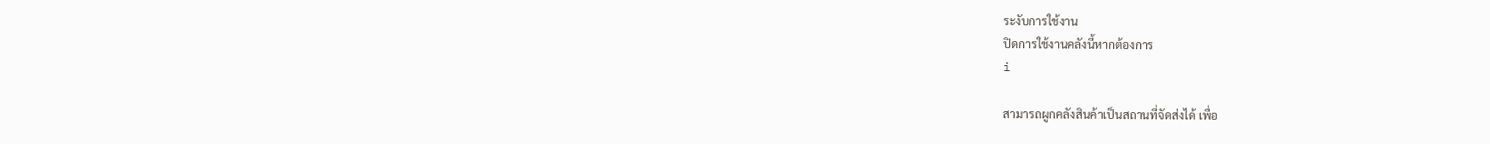ระงับการใช้งาน
ปิดการใช้งานคลังนี้หากต้องการ
i

สามารถผูกคลังสินค้าเป็นสถานที่จัดส่งได้ เพื่อ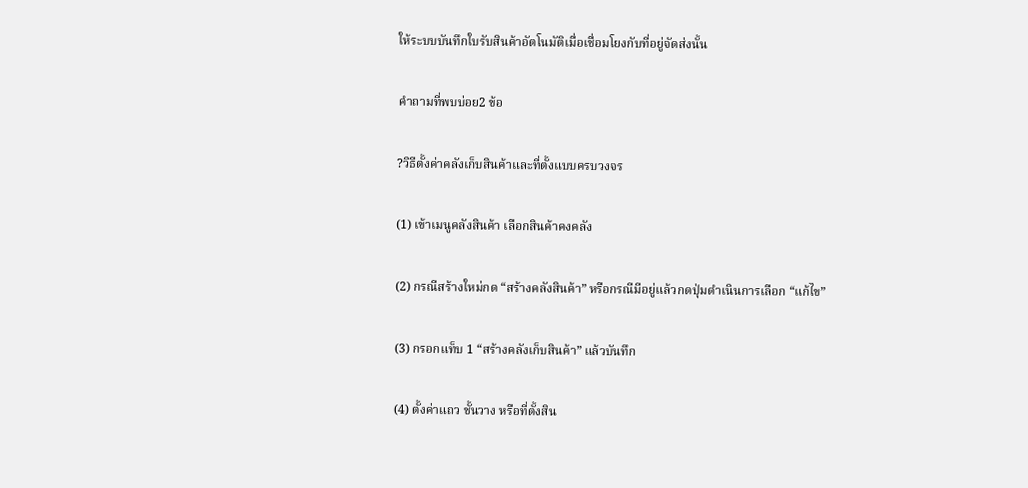ให้ระบบบันทึกใบรับสินค้าอัตโนมัติเมื่อเชื่อมโยงกับที่อยู่จัดส่งนั้น

คำถามที่พบบ่อย2 ข้อ

?วิธีตั้งค่าคลังเก็บสินค้าและที่ตั้งแบบครบวงจร

(1) เข้าเมนูคลังสินค้า เลือกสินค้าคงคลัง

(2) กรณีสร้างใหม่กด “สร้างคลังสินค้า” หรือกรณีมีอยู่แล้วกดปุ่มดำเนินการเลือก “แก้ไข”

(3) กรอกแท็บ 1 “สร้างคลังเก็บสินค้า” แล้วบันทึก

(4) ตั้งค่าแถว ชั้นวาง หรือที่ตั้งสิน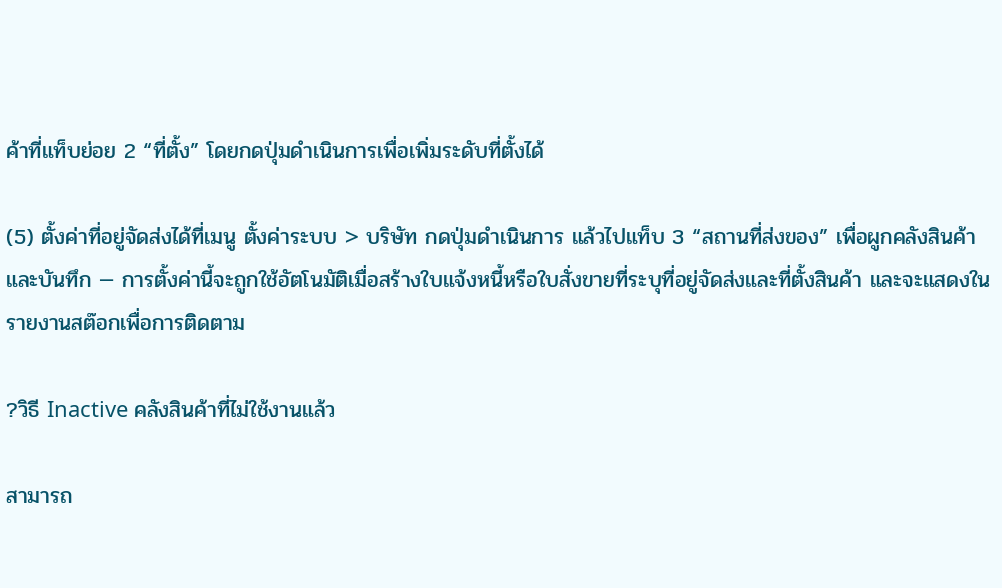ค้าที่แท็บย่อย 2 “ที่ตั้ง” โดยกดปุ่มดำเนินการเพื่อเพิ่มระดับที่ตั้งได้

(5) ตั้งค่าที่อยู่จัดส่งได้ที่เมนู ตั้งค่าระบบ > บริษัท กดปุ่มดำเนินการ แล้วไปแท็บ 3 “สถานที่ส่งของ” เพื่อผูกคลังสินค้าและบันทึก — การตั้งค่านี้จะถูกใช้อัตโนมัติเมื่อสร้างใบแจ้งหนี้หรือใบสั่งขายที่ระบุที่อยู่จัดส่งและที่ตั้งสินค้า และจะแสดงในรายงานสต๊อกเพื่อการติดตาม

?วิธี Inactive คลังสินค้าที่ไม่ใช้งานแล้ว

สามารถ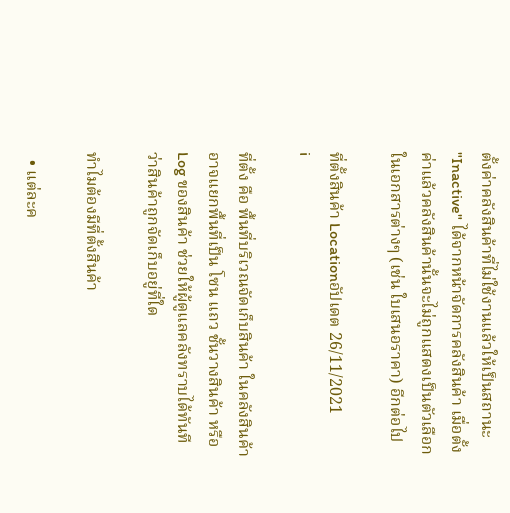ตั้งค่าคลังสินค้าที่ไม่ใช้งานแล้วให้เป็นสถานะ "Inactive" ได้จากหน้าจัดการคลังสินค้า เมื่อตั้งค่าแล้วคลังสินค้านั้นจะไม่ถูกแสดงเป็นตัวเลือกในเอกสารต่างๆ (เช่น ใบเสนอราคา) อีกต่อไป

ที่ตั้งสินค้า Locationอัปเดต 26/11/2021
i

ที่ตั้ง คือ พื้นที่บริเวณจัดเก็บสินค้า ในคลังสินค้าอาจแยกพื้นที่เป็น โซน แถว ชั้นวางสินค้า หรือ Log ของสินค้า ช่วยให้ผู้ดูแลคลังทราบได้ทันทีว่าสินค้าถูกจัดเก็บอยู่ที่ใด

ทำไมต้องมีที่ตั้งสินค้า

  • แต่ละค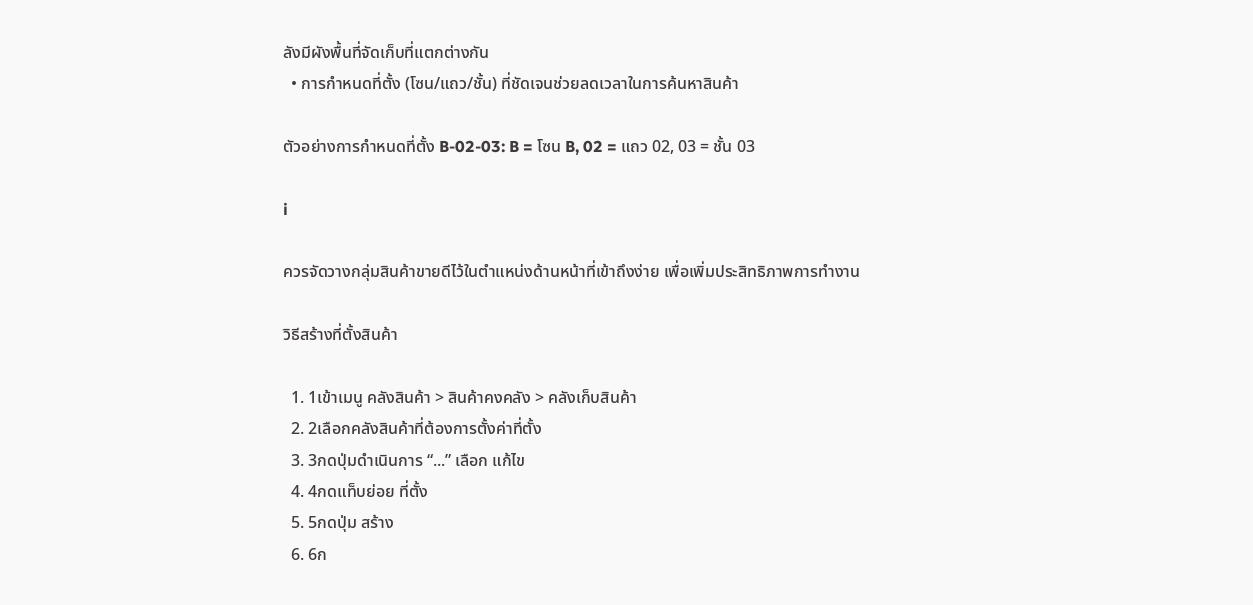ลังมีผังพื้นที่จัดเก็บที่แตกต่างกัน
  • การกำหนดที่ตั้ง (โซน/แถว/ชั้น) ที่ชัดเจนช่วยลดเวลาในการค้นหาสินค้า

ตัวอย่างการกำหนดที่ตั้ง B-02-03: B = โซน B, 02 = แถว 02, 03 = ชั้น 03

i

ควรจัดวางกลุ่มสินค้าขายดีไว้ในตำแหน่งด้านหน้าที่เข้าถึงง่าย เพื่อเพิ่มประสิทธิภาพการทำงาน

วิธีสร้างที่ตั้งสินค้า

  1. 1เข้าเมนู คลังสินค้า > สินค้าคงคลัง > คลังเก็บสินค้า
  2. 2เลือกคลังสินค้าที่ต้องการตั้งค่าที่ตั้ง
  3. 3กดปุ่มดำเนินการ “...” เลือก แก้ไข
  4. 4กดแท็บย่อย ที่ตั้ง
  5. 5กดปุ่ม สร้าง
  6. 6ก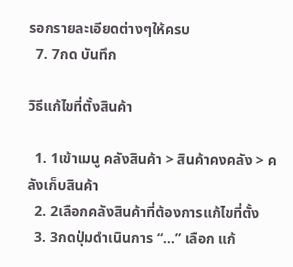รอกรายละเอียดต่างๆให้ครบ
  7. 7กด บันทึก

วิธีแก้ไขที่ตั้งสินค้า

  1. 1เข้าเมนู คลังสินค้า > สินค้าคงคลัง > คลังเก็บสินค้า
  2. 2เลือกคลังสินค้าที่ต้องการแก้ไขที่ตั้ง
  3. 3กดปุ่มดำเนินการ “...” เลือก แก้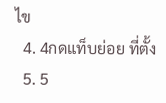ไข
  4. 4กดแท็บย่อย ที่ตั้ง
  5. 5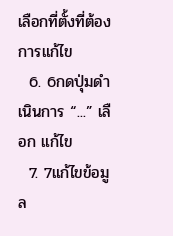เลือกที่ตั้งที่ต้องการแก้ไข
  6. 6กดปุ่มดำเนินการ “...” เลือก แก้ไข
  7. 7แก้ไขข้อมูล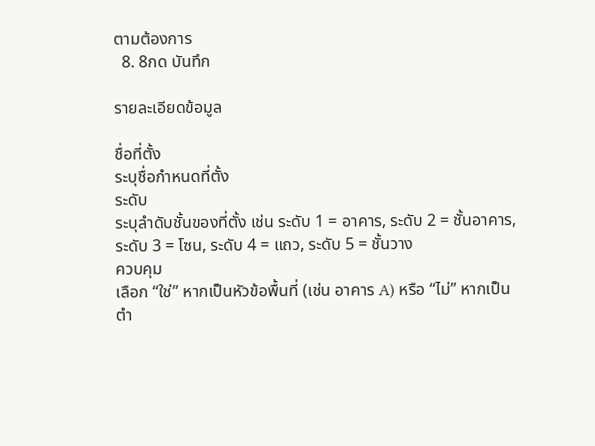ตามต้องการ
  8. 8กด บันทึก

รายละเอียดข้อมูล

ชื่อที่ตั้ง
ระบุชื่อกำหนดที่ตั้ง
ระดับ
ระบุลำดับชั้นของที่ตั้ง เช่น ระดับ 1 = อาคาร, ระดับ 2 = ชั้นอาคาร, ระดับ 3 = โซน, ระดับ 4 = แถว, ระดับ 5 = ชั้นวาง
ควบคุม
เลือก “ใช่” หากเป็นหัวข้อพื้นที่ (เช่น อาคาร A) หรือ “ไม่” หากเป็นตำ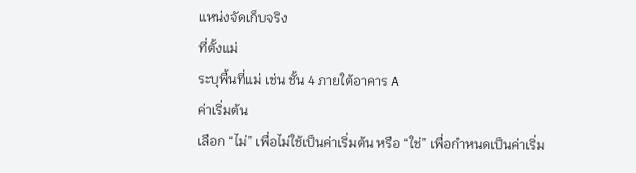แหน่งจัดเก็บจริง
ที่ตั้งแม่
ระบุพื้นที่แม่ เช่น ชั้น 4 ภายใต้อาคาร A
ค่าเริ่มต้น
เลือก “ไม่” เพื่อไม่ใช้เป็นค่าเริ่มต้น หรือ “ใช่” เพื่อกำหนดเป็นค่าเริ่ม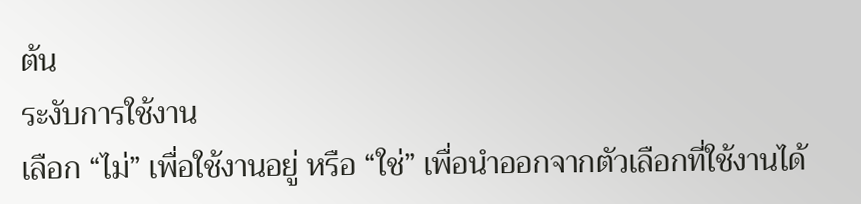ต้น
ระงับการใช้งาน
เลือก “ไม่” เพื่อใช้งานอยู่ หรือ “ใช่” เพื่อนำออกจากตัวเลือกที่ใช้งานได้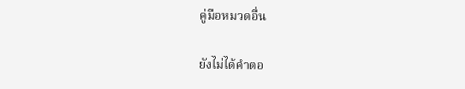คู่มือหมวดอื่น

ยังไม่ได้คำตอ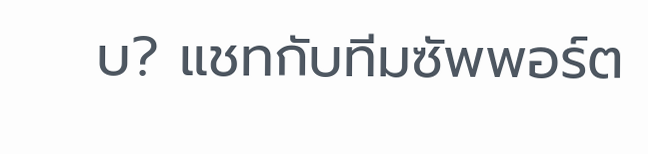บ? แชทกับทีมซัพพอร์ต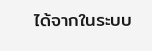ได้จากในระบบ